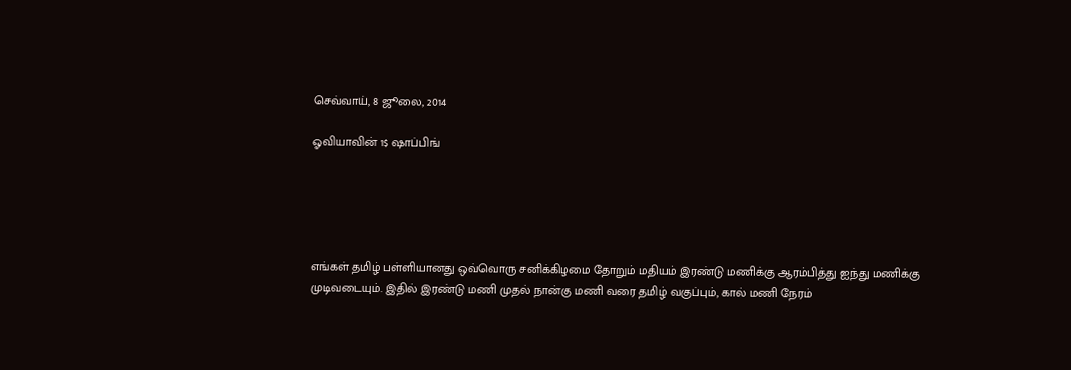செவ்வாய், 8 ஜூலை, 2014

ஓவியாவின் 1$ ஷாப்பிங்





எங்கள் தமிழ் பள்ளியானது ஒவ்வொரு சனிக்கிழமை தோறும் மதியம் இரண்டு மணிக்கு ஆரம்பித்து ஐந்து மணிக்கு முடிவடையும். இதில் இரண்டு மணி முதல் நான்கு மணி வரை தமிழ் வகுப்பும், கால் மணி நேரம்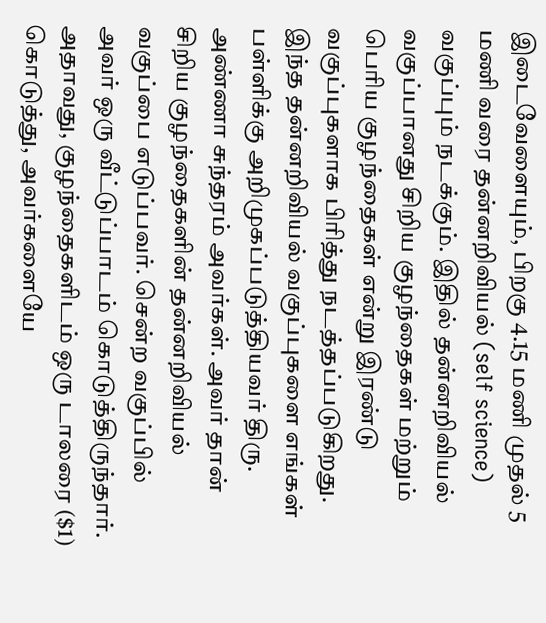இடைவேளையும், பிறகு 4.15 மணி முதல் 5 மணி வரை தன்னறிவியல் (self science) வகுப்பும் நடக்கும். இதில் தன்னறிவியல் வகுப்பானது சிறிய குழந்தைகள் மற்றும் பெரிய குழந்தைகள் என்று இரண்டு வகுப்புகளாக பிரித்து நடத்தப்படுகிறது. இந்த தன்னறிவியல் வகுப்புகளை எங்கள் பள்ளிக்கு அறிமுகப்படுத்தியவர் திரு. அண்ணா சுந்தரம் அவர்கள். அவர் தான் சிறிய குழந்தைகளின் தன்னறிவியல் வகுப்பை எடுப்பவர். சென்ற வகுப்பில் அவர் ஒரு வீட்டுப்பாடம் கொடுத்திருந்தார். அதாவது, குழந்தைகளிடம் ஒரு டாலரை ($1) கொடுத்து, அவர்களையே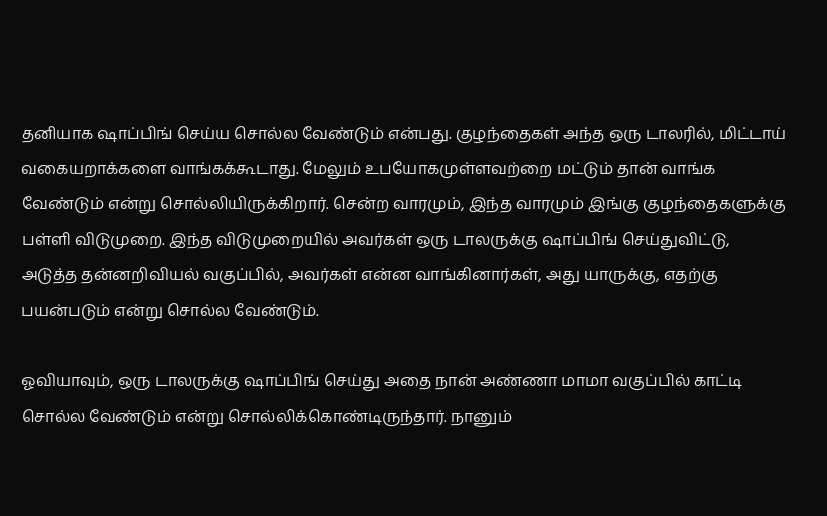தனியாக ஷாப்பிங் செய்ய சொல்ல வேண்டும் என்பது. குழந்தைகள் அந்த ஒரு டாலரில், மிட்டாய் வகையறாக்களை வாங்கக்கூடாது. மேலும் உபயோகமுள்ளவற்றை மட்டும் தான் வாங்க வேண்டும் என்று சொல்லியிருக்கிறார். சென்ற வாரமும், இந்த வாரமும் இங்கு குழந்தைகளுக்கு பள்ளி விடுமுறை. இந்த விடுமுறையில் அவர்கள் ஒரு டாலருக்கு ஷாப்பிங் செய்துவிட்டு, அடுத்த தன்னறிவியல் வகுப்பில், அவர்கள் என்ன வாங்கினார்கள், அது யாருக்கு, எதற்கு பயன்படும் என்று சொல்ல வேண்டும்.

ஓவியாவும், ஒரு டாலருக்கு ஷாப்பிங் செய்து அதை நான் அண்ணா மாமா வகுப்பில் காட்டி சொல்ல வேண்டும் என்று சொல்லிக்கொண்டிருந்தார். நானும்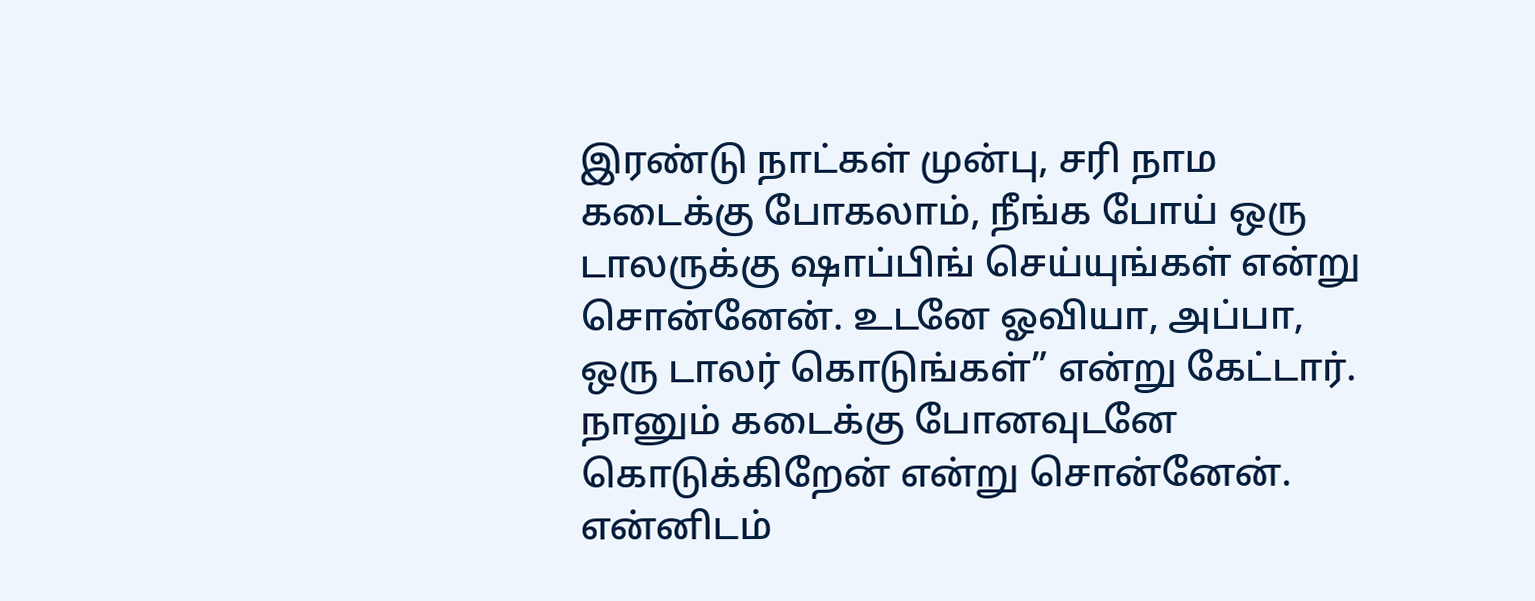இரண்டு நாட்கள் முன்பு, சரி நாம கடைக்கு போகலாம், நீங்க போய் ஒரு டாலருக்கு ஷாப்பிங் செய்யுங்கள் என்று சொன்னேன். உடனே ஓவியா, அப்பா, ஒரு டாலர் கொடுங்கள்” என்று கேட்டார். நானும் கடைக்கு போனவுடனே கொடுக்கிறேன் என்று சொன்னேன். என்னிடம்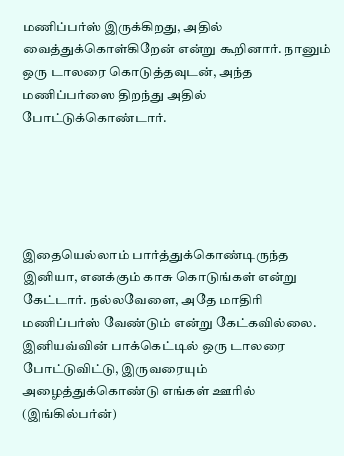மணிப்பர்ஸ் இருக்கிறது, அதில் வைத்துக்கொள்கிறேன் என்று கூறினார். நானும் ஒரு டாலரை கொடுத்தவுடன், அந்த மணிப்பர்ஸை திறந்து அதில் போட்டுக்கொண்டார்.





இதையெல்லாம் பார்த்துக்கொண்டிருந்த இனியா, எனக்கும் காசு கொடுங்கள் என்று கேட்டார். நல்லவேளை, அதே மாதிரி மணிப்பர்ஸ் வேண்டும் என்று கேட்கவில்லை. இனியவ்வின் பாக்கெட்டில் ஒரு டாலரை போட்டுவிட்டு, இருவரையும் அழைத்துக்கொண்டு எங்கள் ஊரில் (இங்கில்பர்ன்)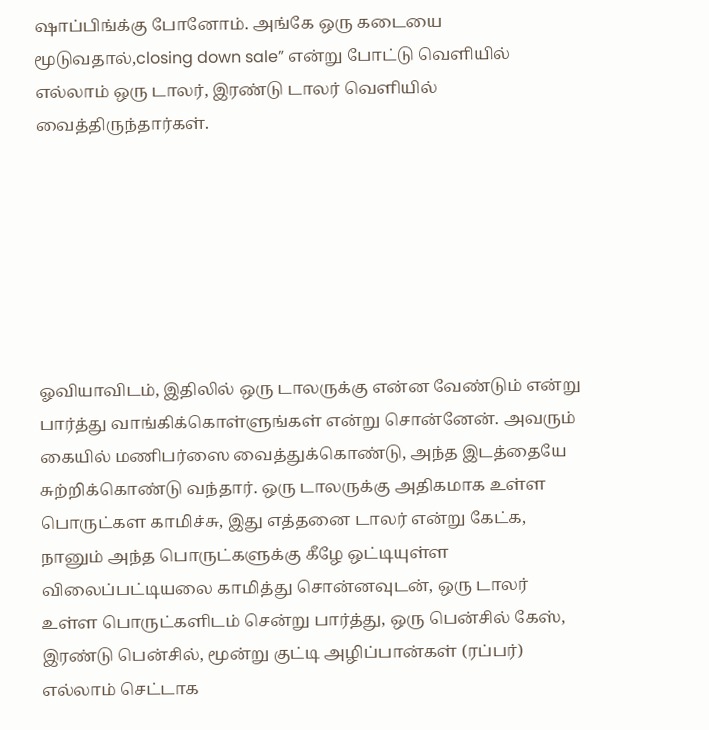ஷாப்பிங்க்கு போனோம். அங்கே ஒரு கடையை மூடுவதால்,closing down sale” என்று போட்டு வெளியில் எல்லாம் ஒரு டாலர், இரண்டு டாலர் வெளியில் வைத்திருந்தார்கள்.







ஓவியாவிடம், இதிலில் ஒரு டாலருக்கு என்ன வேண்டும் என்று பார்த்து வாங்கிக்கொள்ளுங்கள் என்று சொன்னேன். அவரும் கையில் மணிபர்ஸை வைத்துக்கொண்டு, அந்த இடத்தையே சுற்றிக்கொண்டு வந்தார். ஒரு டாலருக்கு அதிகமாக உள்ள பொருட்கள காமிச்சு, இது எத்தனை டாலர் என்று கேட்க, நானும் அந்த பொருட்களுக்கு கீழே ஒட்டியுள்ள விலைப்பட்டியலை காமித்து சொன்னவுடன், ஒரு டாலர் உள்ள பொருட்களிடம் சென்று பார்த்து, ஒரு பென்சில் கேஸ், இரண்டு பென்சில், மூன்று குட்டி அழிப்பான்கள் (ரப்பர்) எல்லாம் செட்டாக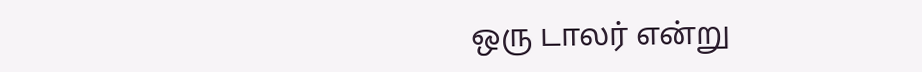ஒரு டாலர் என்று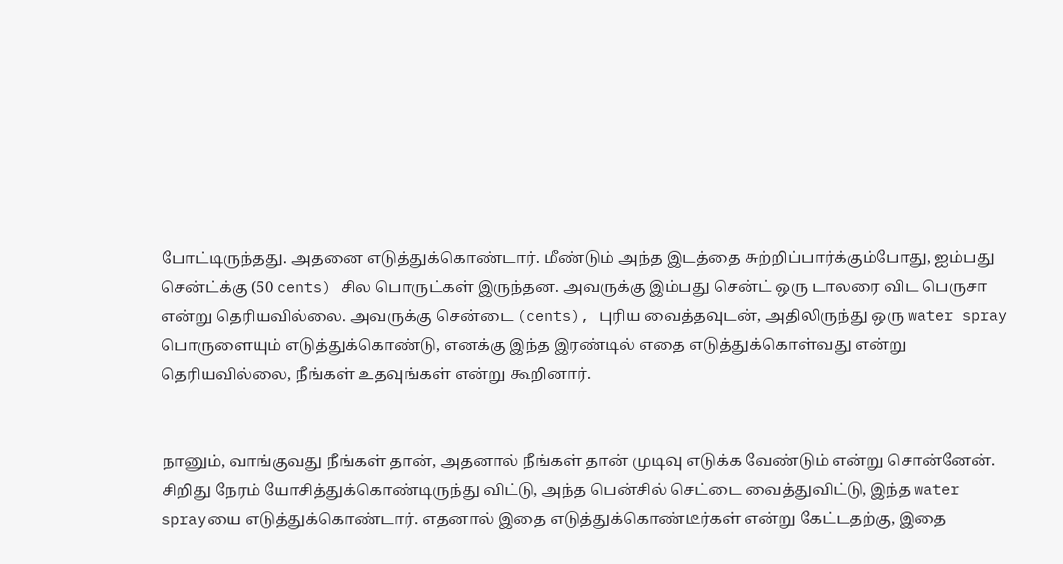போட்டிருந்தது. அதனை எடுத்துக்கொண்டார். மீண்டும் அந்த இடத்தை சுற்றிப்பார்க்கும்போது, ஐம்பது சென்ட்க்கு (50 cents) சில பொருட்கள் இருந்தன. அவருக்கு இம்பது சென்ட் ஒரு டாலரை விட பெருசா என்று தெரியவில்லை. அவருக்கு சென்டை (cents), புரிய வைத்தவுடன், அதிலிருந்து ஒரு water spray பொருளையும் எடுத்துக்கொண்டு, எனக்கு இந்த இரண்டில் எதை எடுத்துக்கொள்வது என்று தெரியவில்லை, நீங்கள் உதவுங்கள் என்று கூறினார்.


நானும், வாங்குவது நீங்கள் தான், அதனால் நீங்கள் தான் முடிவு எடுக்க வேண்டும் என்று சொன்னேன். சிறிது நேரம் யோசித்துக்கொண்டிருந்து விட்டு, அந்த பென்சில் செட்டை வைத்துவிட்டு, இந்த water sprayயை எடுத்துக்கொண்டார். எதனால் இதை எடுத்துக்கொண்டீர்கள் என்று கேட்டதற்கு, இதை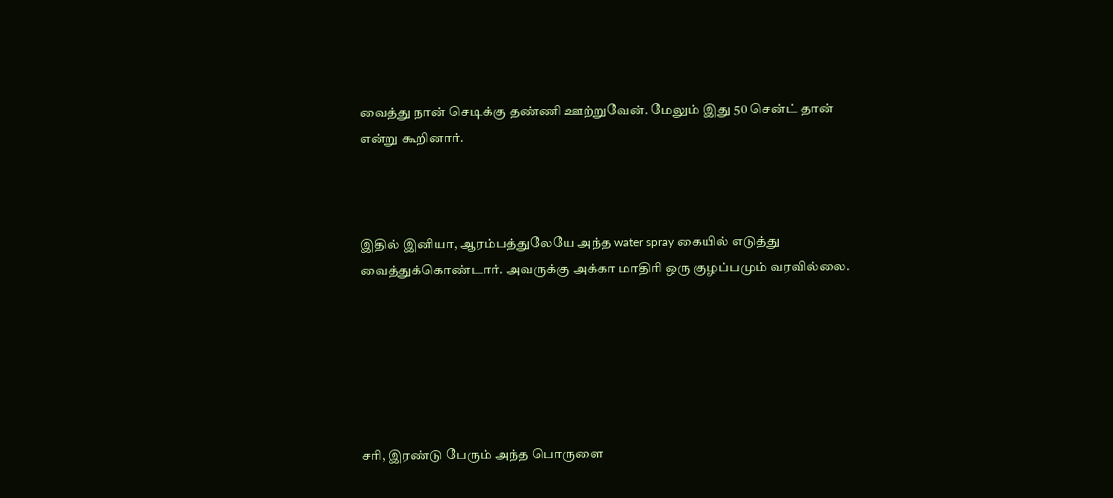வைத்து நான் செடிக்கு தண்ணி ஊற்றுவேன். மேலும் இது 50 சென்ட் தான் என்று கூறினார்.



இதில் இனியா, ஆரம்பத்துலேயே அந்த water spray கையில் எடுத்து வைத்துக்கொண்டார். அவருக்கு அக்கா மாதிரி ஒரு குழப்பமும் வரவில்லை.






சரி, இரண்டு பேரும் அந்த பொருளை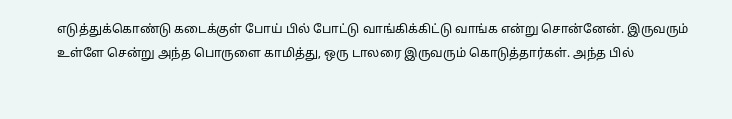எடுத்துக்கொண்டு கடைக்குள் போய் பில் போட்டு வாங்கிக்கிட்டு வாங்க என்று சொன்னேன். இருவரும் உள்ளே சென்று அந்த பொருளை காமித்து, ஒரு டாலரை இருவரும் கொடுத்தார்கள். அந்த பில்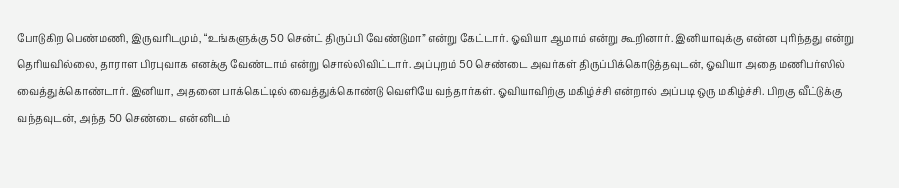போடுகிற பெண்மணி, இருவரிடமும், “உங்களுக்கு 50 சென்ட் திருப்பி வேண்டுமா” என்று கேட்டார். ஓவியா ஆமாம் என்று கூறினார். இனியாவுக்கு என்ன புரிந்தது என்று தெரியவில்லை, தாராள பிரபுவாக எனக்கு வேண்டாம் என்று சொல்லிவிட்டார். அப்புறம் 50 செண்டை அவர்கள் திருப்பிக்கொடுத்தவுடன், ஓவியா அதை மணிபர்ஸில் வைத்துக்கொண்டார். இனியா, அதனை பாக்கெட்டில் வைத்துக்கொண்டு வெளியே வந்தார்கள். ஓவியாவிற்கு மகிழ்ச்சி என்றால் அப்படி ஒரு மகிழ்ச்சி. பிறகு வீட்டுக்கு வந்தவுடன், அந்த 50 செண்டை என்னிடம்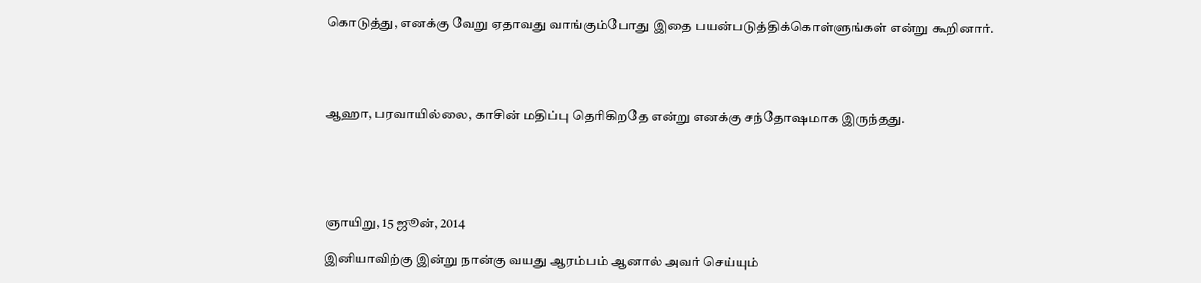கொடுத்து, எனக்கு வேறு ஏதாவது வாங்கும்போது இதை பயன்படுத்திக்கொள்ளுங்கள் என்று கூறினார்.




ஆஹா, பரவாயில்லை, காசின் மதிப்பு தெரிகிறதே என்று எனக்கு சந்தோஷமாக இருந்தது.





ஞாயிறு, 15 ஜூன், 2014

இனியாவிற்கு இன்று நான்கு வயது ஆரம்பம் ஆனால் அவர் செய்யும்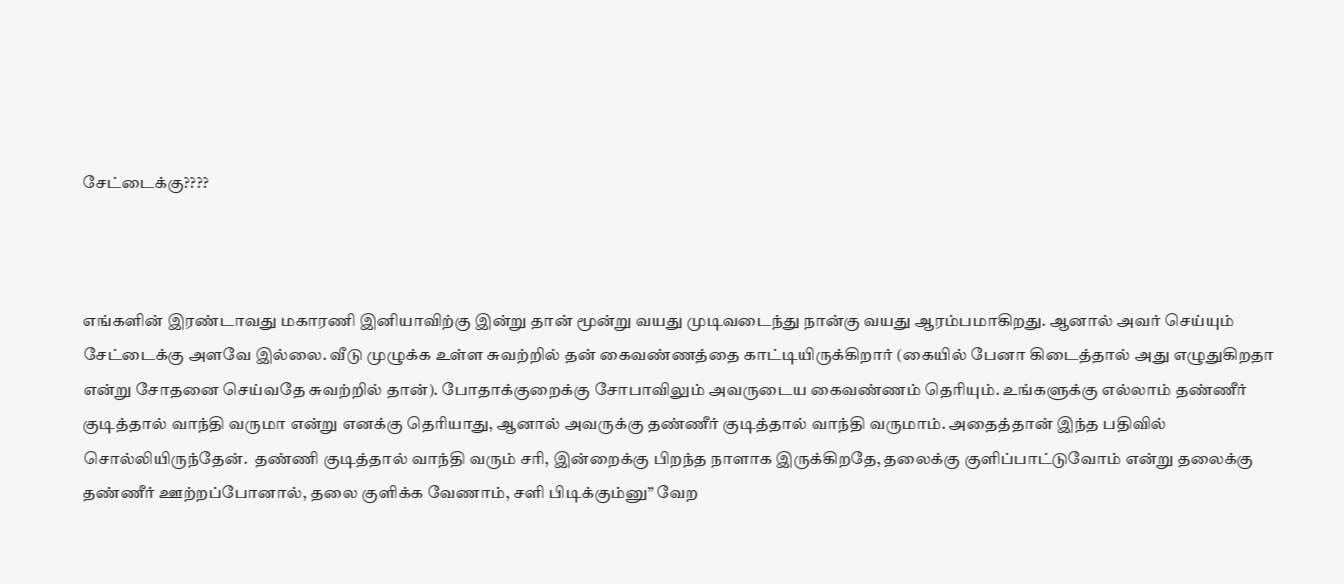சேட்டைக்கு????



எங்களின் இரண்டாவது மகாரணி இனியாவிற்கு இன்று தான் மூன்று வயது முடிவடைந்து நான்கு வயது ஆரம்பமாகிறது. ஆனால் அவர் செய்யும் சேட்டைக்கு அளவே இல்லை. வீடு முழுக்க உள்ள சுவற்றில் தன் கைவண்ணத்தை காட்டியிருக்கிறார் (கையில் பேனா கிடைத்தால் அது எழுதுகிறதா என்று சோதனை செய்வதே சுவற்றில் தான்). போதாக்குறைக்கு சோபாவிலும் அவருடைய கைவண்ணம் தெரியும். உங்களுக்கு எல்லாம் தண்ணீர் குடித்தால் வாந்தி வருமா என்று எனக்கு தெரியாது, ஆனால் அவருக்கு தண்ணீர் குடித்தால் வாந்தி வருமாம். அதைத்தான் இந்த பதிவில் சொல்லியிருந்தேன்.  தண்ணி குடித்தால் வாந்தி வரும் சரி, இன்றைக்கு பிறந்த நாளாக இருக்கிறதே, தலைக்கு குளிப்பாட்டுவோம் என்று தலைக்கு தண்ணீர் ஊற்றப்போனால், தலை குளிக்க வேணாம், சளி பிடிக்கும்னு” வேற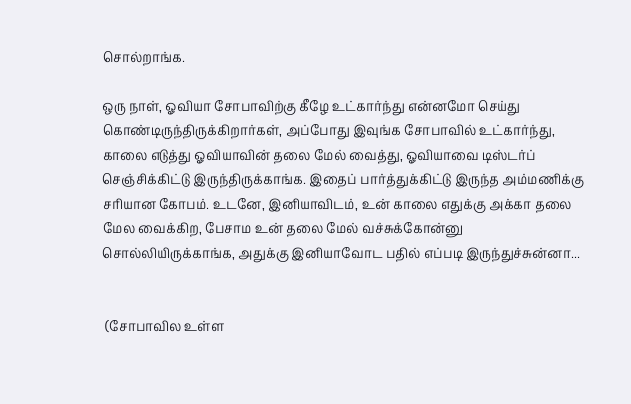சொல்றாங்க.

ஒரு நாள், ஓவியா சோபாவிற்கு கீழே உட்கார்ந்து என்னமோ செய்து கொண்டிருந்திருக்கிறார்கள், அப்போது இவுங்க சோபாவில் உட்கார்ந்து, காலை எடுத்து ஓவியாவின் தலை மேல் வைத்து, ஓவியாவை டிஸ்டர்ப் செஞ்சிக்கிட்டு இருந்திருக்காங்க. இதைப் பார்த்துக்கிட்டு இருந்த அம்மணிக்கு சரியான கோபம். உடனே, இனியாவிடம், உன் காலை எதுக்கு அக்கா தலை மேல வைக்கிற, பேசாம உன் தலை மேல் வச்சுக்கோன்னு சொல்லியிருக்காங்க, அதுக்கு இனியாவோட பதில் எப்படி இருந்துச்சுன்னா...


 (சோபாவில உள்ள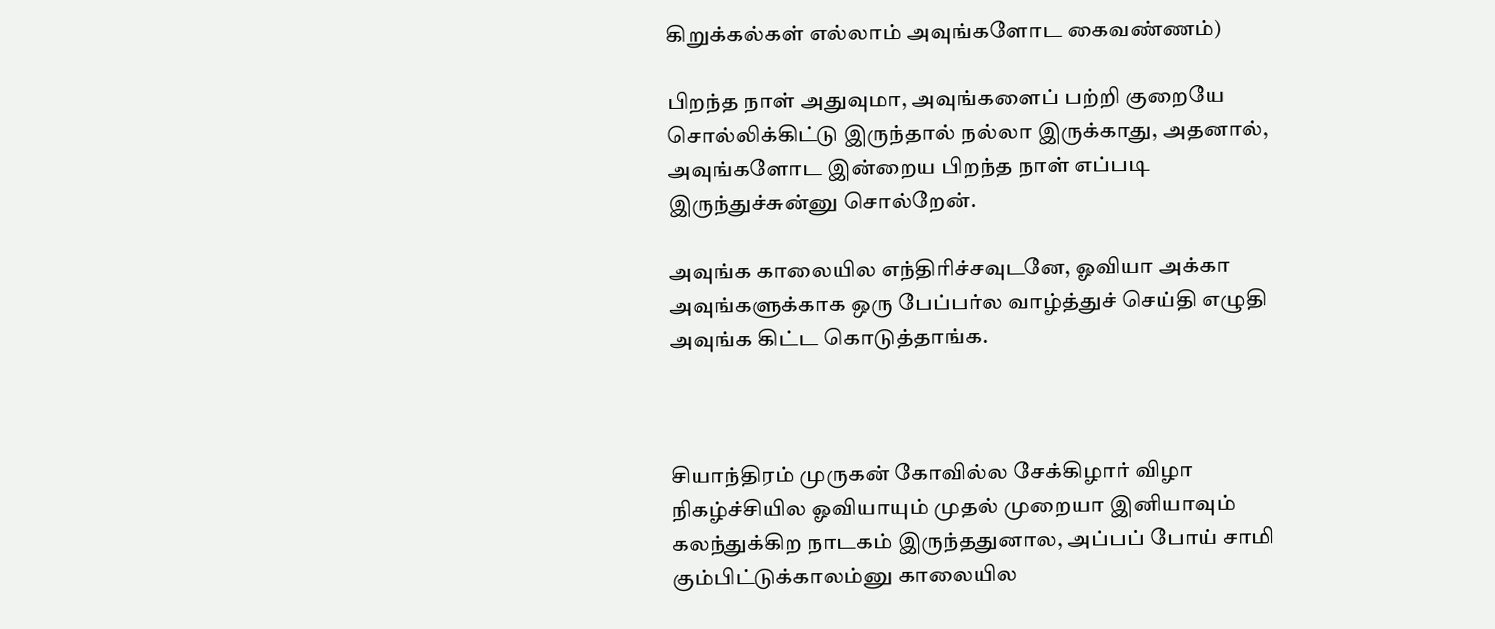கிறுக்கல்கள் எல்லாம் அவுங்களோட கைவண்ணம்)

பிறந்த நாள் அதுவுமா, அவுங்களைப் பற்றி குறையே சொல்லிக்கிட்டு இருந்தால் நல்லா இருக்காது, அதனால், அவுங்களோட இன்றைய பிறந்த நாள் எப்படி இருந்துச்சுன்னு சொல்றேன்.

அவுங்க காலையில எந்திரிச்சவுடனே, ஓவியா அக்கா அவுங்களுக்காக ஒரு பேப்பர்ல வாழ்த்துச் செய்தி எழுதி அவுங்க கிட்ட கொடுத்தாங்க.



சியாந்திரம் முருகன் கோவில்ல சேக்கிழார் விழா நிகழ்ச்சியில ஓவியாயும் முதல் முறையா இனியாவும் கலந்துக்கிற நாடகம் இருந்ததுனால, அப்பப் போய் சாமி கும்பிட்டுக்காலம்னு காலையில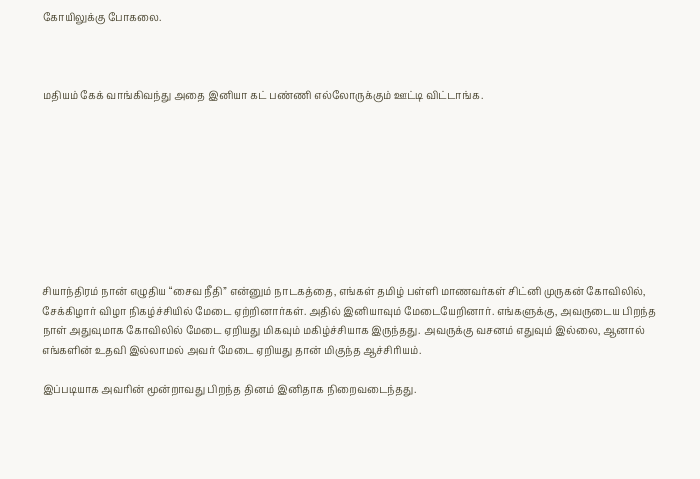கோயிலுக்கு போகலை.



மதியம் கேக் வாங்கிவந்து அதை இனியா கட் பண்ணி எல்லோருக்கும் ஊட்டி விட்டாங்க.









சியாந்திரம் நான் எழுதிய “சைவ நீதி” என்னும் நாடகத்தை, எங்கள் தமிழ் பள்ளி மாணவர்கள் சிட்னி முருகன் கோவிலில், சேக்கிழார் விழா நிகழ்ச்சியில் மேடை ஏற்றினார்கள். அதில் இனியாவும் மேடையேறினார். எங்களுக்கு, அவருடைய பிறந்த நாள் அதுவுமாக கோவிலில் மேடை ஏறியது மிகவும் மகிழ்ச்சியாக இருந்தது. அவருக்கு வசனம் எதுவும் இல்லை, ஆனால் எங்களின் உதவி இல்லாமல் அவர் மேடை ஏறியது தான் மிகுந்த ஆச்சிரியம்.

இப்படியாக அவரின் மூன்றாவது பிறந்த தினம் இனிதாக நிறைவடைந்தது.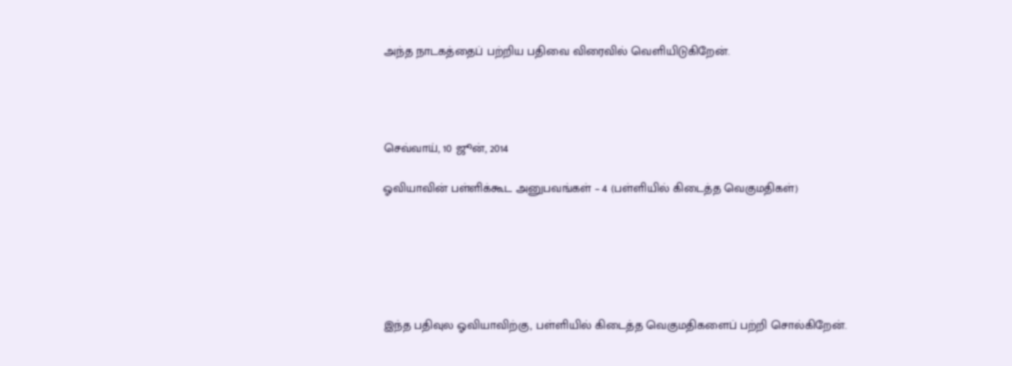அந்த நாடகத்தைப் பற்றிய பதிவை விரைவில் வெளியிடுகிறேன்.




செவ்வாய், 10 ஜூன், 2014

ஓவியாவின் பள்ளிக்கூட அனுபவங்கள் – 4 (பள்ளியில் கிடைத்த வெகுமதிகள்)






இந்த பதிவுல ஓவியாவிற்கு, பள்ளியில் கிடைத்த வெகுமதிகளைப் பற்றி சொல்கிறேன்.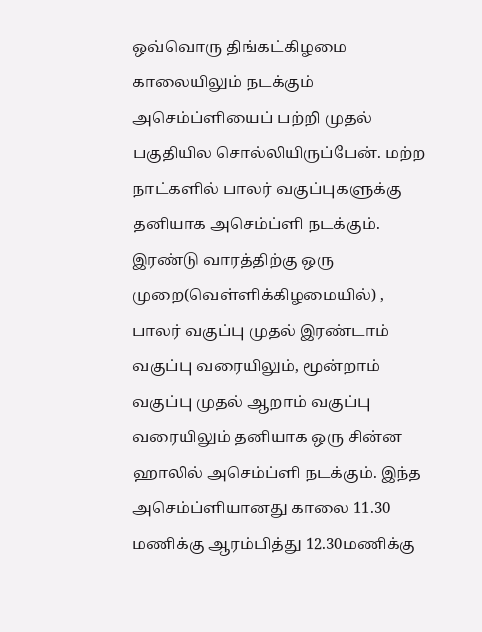ஒவ்வொரு திங்கட்கிழமை காலையிலும் நடக்கும் அசெம்ப்ளியைப் பற்றி முதல் பகுதியில சொல்லியிருப்பேன். மற்ற நாட்களில் பாலர் வகுப்புகளுக்கு தனியாக அசெம்ப்ளி நடக்கும். இரண்டு வாரத்திற்கு ஒரு முறை(வெள்ளிக்கிழமையில்) , பாலர் வகுப்பு முதல் இரண்டாம் வகுப்பு வரையிலும், மூன்றாம் வகுப்பு முதல் ஆறாம் வகுப்பு வரையிலும் தனியாக ஒரு சின்ன ஹாலில் அசெம்ப்ளி நடக்கும். இந்த அசெம்ப்ளியானது காலை 11.30 மணிக்கு ஆரம்பித்து 12.30மணிக்கு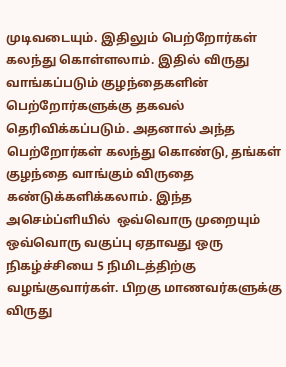முடிவடையும். இதிலும் பெற்றோர்கள் கலந்து கொள்ளலாம். இதில் விருது வாங்கப்படும் குழந்தைகளின் பெற்றோர்களுக்கு தகவல் தெரிவிக்கப்படும். அதனால் அந்த பெற்றோர்கள் கலந்து கொண்டு, தங்கள் குழந்தை வாங்கும் விருதை கண்டுக்களிக்கலாம். இந்த அசெம்ப்ளியில்  ஒவ்வொரு முறையும் ஒவ்வொரு வகுப்பு ஏதாவது ஒரு நிகழ்ச்சியை 5 நிமிடத்திற்கு வழங்குவார்கள். பிறகு மாணவர்களுக்கு விருது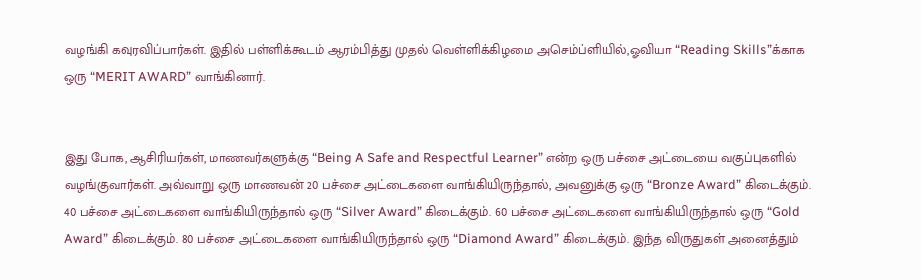வழங்கி கவுரவிப்பார்கள். இதில் பள்ளிக்கூடம் ஆரம்பித்து முதல் வெள்ளிக்கிழமை அசெம்ப்ளியில்,ஓவியா “Reading Skills”க்காக ஒரு “MERIT AWARD” வாங்கினார்.


இது போக, ஆசிரியர்கள், மாணவர்களுக்கு “Being A Safe and Respectful Learner” என்ற ஒரு பச்சை அட்டையை வகுப்புகளில் வழங்குவார்கள். அவ்வாறு ஒரு மாணவன் 20 பச்சை அட்டைகளை வாங்கியிருந்தால், அவனுக்கு ஒரு “Bronze Award” கிடைக்கும். 40 பச்சை அட்டைகளை வாங்கியிருந்தால் ஒரு “Silver Award” கிடைக்கும். 60 பச்சை அட்டைகளை வாங்கியிருந்தால் ஒரு “Gold Award” கிடைக்கும். 80 பச்சை அட்டைகளை வாங்கியிருந்தால் ஒரு “Diamond Award” கிடைக்கும். இந்த விருதுகள் அனைத்தும்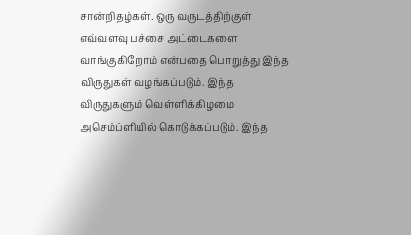சான்றிதழ்கள். ஒரு வருடத்திற்குள் எவ்வளவு பச்சை அட்டைகளை வாங்குகிறோம் என்பதை பொறுத்து இந்த விருதுகள் வழங்கப்படும். இந்த விருதுகளும் வெள்ளிக்கிழமை அசெம்ப்ளியில் கொடுக்கப்படும். இந்த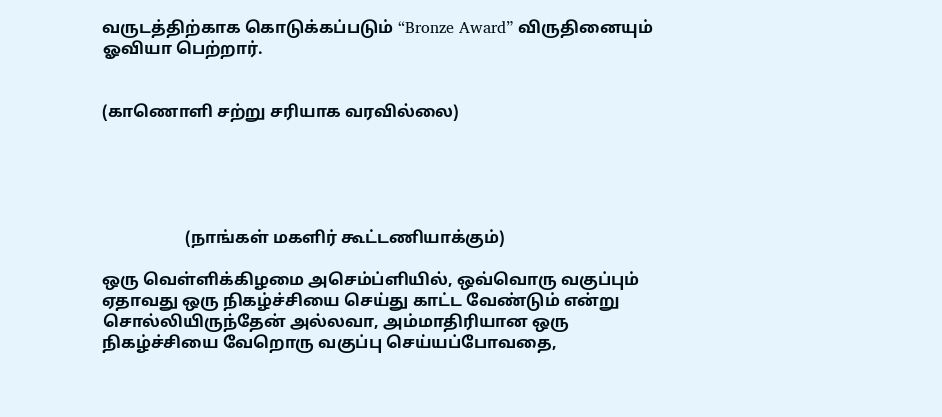வருடத்திற்காக கொடுக்கப்படும் “Bronze Award” விருதினையும் ஓவியா பெற்றார்.


(காணொளி சற்று சரியாக வரவில்லை)





                    (நாங்கள் மகளிர் கூட்டணியாக்கும்)

ஒரு வெள்ளிக்கிழமை அசெம்ப்ளியில், ஒவ்வொரு வகுப்பும் ஏதாவது ஒரு நிகழ்ச்சியை செய்து காட்ட வேண்டும் என்று சொல்லியிருந்தேன் அல்லவா, அம்மாதிரியான ஒரு நிகழ்ச்சியை வேறொரு வகுப்பு செய்யப்போவதை,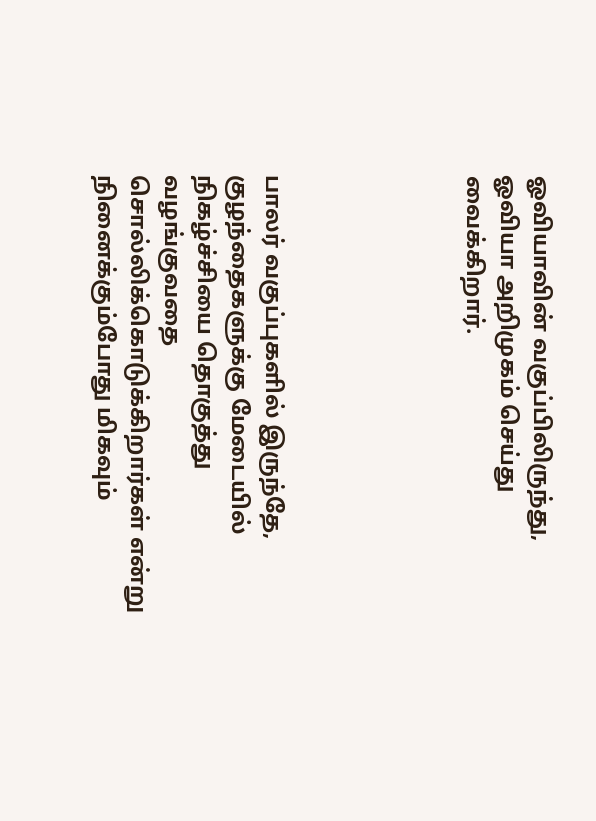ஓவியாவின் வகுப்பிலிருந்து, ஓவியா அறிமுகம் செய்து வைக்கிறார்.





பாலர் வகுப்புகளில் இருந்தே,  குழந்தைகளுக்கு மேடையில் நிகழ்ச்சியை தொகுத்து வழங்குவதை சொல்லிக்கொடுக்கிறார்கள் என்று நினைக்கும்போது மிகவும்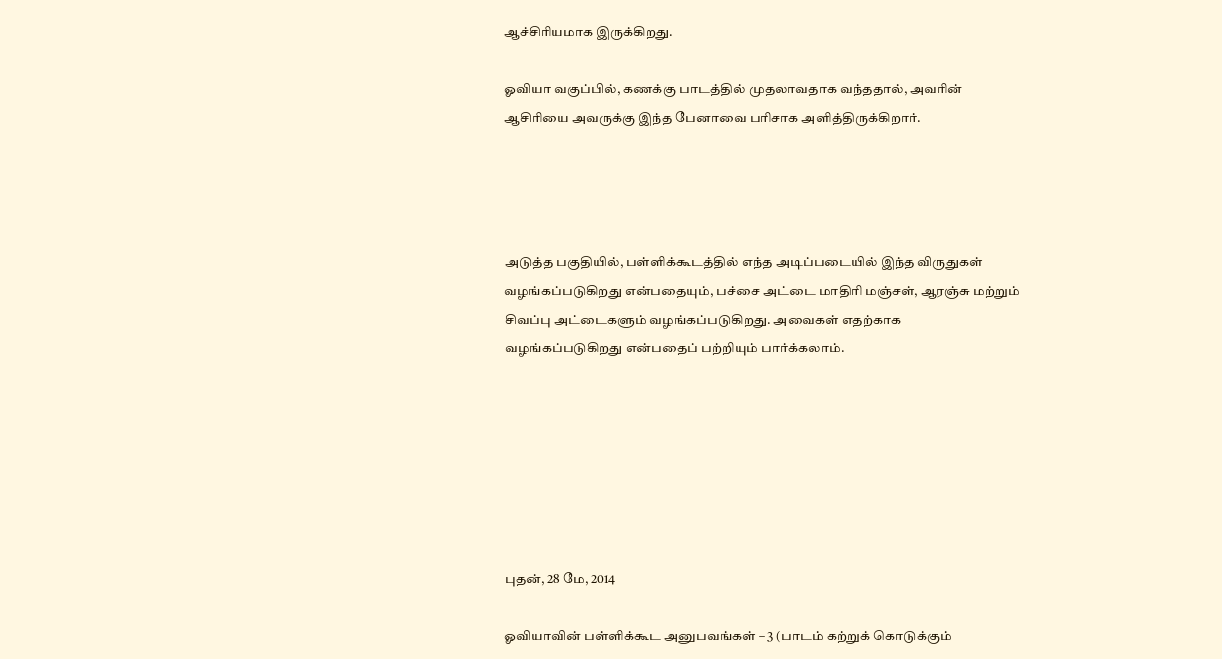ஆச்சிரியமாக இருக்கிறது.

ஓவியா வகுப்பில், கணக்கு பாடத்தில் முதலாவதாக வந்ததால், அவரின் ஆசிரியை அவருக்கு இந்த பேனாவை பரிசாக அளித்திருக்கிறார்.




அடுத்த பகுதியில், பள்ளிக்கூடத்தில் எந்த அடிப்படையில் இந்த விருதுகள் வழங்கப்படுகிறது என்பதையும், பச்சை அட்டை மாதிரி மஞ்சள், ஆரஞ்சு மற்றும் சிவப்பு அட்டைகளும் வழங்கப்படுகிறது. அவைகள் எதற்காக வழங்கப்படுகிறது என்பதைப் பற்றியும் பார்க்கலாம்.







புதன், 28 மே, 2014

ஓவியாவின் பள்ளிக்கூட அனுபவங்கள் – 3 (பாடம் கற்றுக் கொடுக்கும்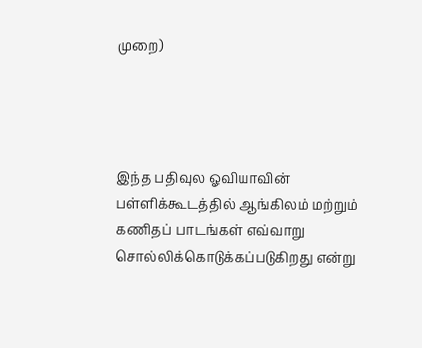முறை)




இந்த பதிவுல ஓவியாவின் பள்ளிக்கூடத்தில் ஆங்கிலம் மற்றும் கணிதப் பாடங்கள் எவ்வாறு சொல்லிக்கொடுக்கப்படுகிறது என்று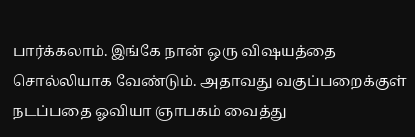பார்க்கலாம். இங்கே நான் ஒரு விஷயத்தை சொல்லியாக வேண்டும். அதாவது வகுப்பறைக்குள் நடப்பதை ஓவியா ஞாபகம் வைத்து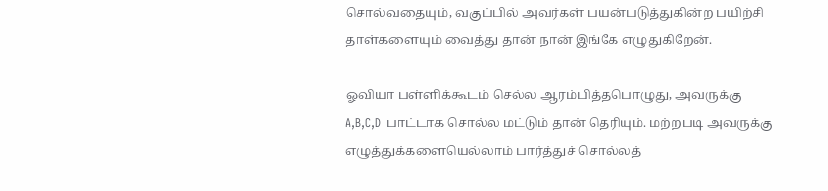சொல்வதையும், வகுப்பில் அவர்கள் பயன்படுத்துகின்ற பயிற்சி தாள்களையும் வைத்து தான் நான் இங்கே எழுதுகிறேன்.

ஓவியா பள்ளிக்கூடம் செல்ல ஆரம்பித்தபொழுது, அவருக்கு A,B,C,D பாட்டாக சொல்ல மட்டும் தான் தெரியும். மற்றபடி அவருக்கு எழுத்துக்களையெல்லாம் பார்த்துச் சொல்லத்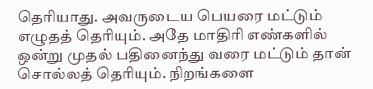தெரியாது. அவருடைய பெயரை மட்டும் எழுதத் தெரியும். அதே மாதிரி எண்களில் ஒன்று முதல் பதினைந்து வரை மட்டும் தான் சொல்லத் தெரியும். நிறங்களை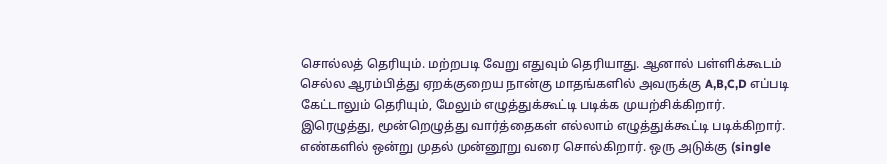சொல்லத் தெரியும். மற்றபடி வேறு எதுவும் தெரியாது. ஆனால் பள்ளிக்கூடம் செல்ல ஆரம்பித்து ஏறக்குறைய நான்கு மாதங்களில் அவருக்கு A,B,C,D எப்படி கேட்டாலும் தெரியும், மேலும் எழுத்துக்கூட்டி படிக்க முயற்சிக்கிறார். இரெழுத்து, மூன்றெழுத்து வார்த்தைகள் எல்லாம் எழுத்துக்கூட்டி படிக்கிறார். எண்களில் ஒன்று முதல் முன்னூறு வரை சொல்கிறார். ஒரு அடுக்கு (single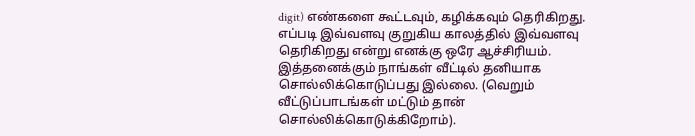digit) எண்களை கூட்டவும், கழிக்கவும் தெரிகிறது. எப்படி இவ்வளவு குறுகிய காலத்தில் இவ்வளவு தெரிகிறது என்று எனக்கு ஒரே ஆச்சிரியம். இத்தனைக்கும் நாங்கள் வீட்டில் தனியாக சொல்லிக்கொடுப்பது இல்லை. (வெறும் வீட்டுப்பாடங்கள் மட்டும் தான் சொல்லிக்கொடுக்கிறோம்).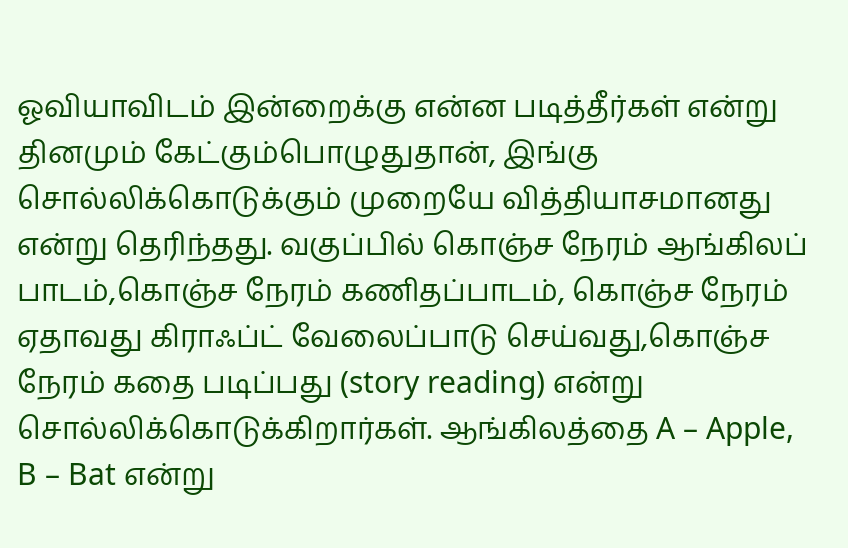ஓவியாவிடம் இன்றைக்கு என்ன படித்தீர்கள் என்று தினமும் கேட்கும்பொழுதுதான், இங்கு சொல்லிக்கொடுக்கும் முறையே வித்தியாசமானது என்று தெரிந்தது. வகுப்பில் கொஞ்ச நேரம் ஆங்கிலப் பாடம்,கொஞ்ச நேரம் கணிதப்பாடம், கொஞ்ச நேரம் ஏதாவது கிராஃப்ட் வேலைப்பாடு செய்வது,கொஞ்ச நேரம் கதை படிப்பது (story reading) என்று சொல்லிக்கொடுக்கிறார்கள். ஆங்கிலத்தை A – Apple, B – Bat என்று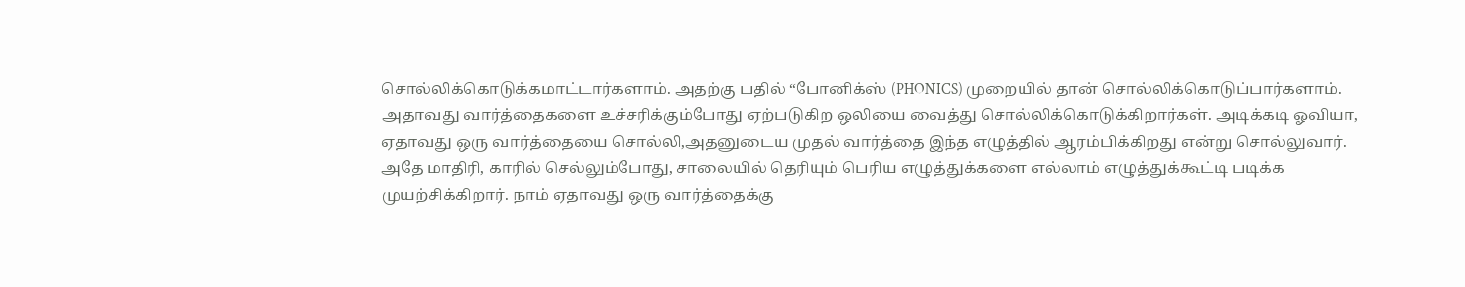சொல்லிக்கொடுக்கமாட்டார்களாம். அதற்கு பதில் “போனிக்ஸ் (PHONICS) முறையில் தான் சொல்லிக்கொடுப்பார்களாம். அதாவது வார்த்தைகளை உச்சரிக்கும்போது ஏற்படுகிற ஒலியை வைத்து சொல்லிக்கொடுக்கிறார்கள். அடிக்கடி ஓவியா, ஏதாவது ஒரு வார்த்தையை சொல்லி,அதனுடைய முதல் வார்த்தை இந்த எழுத்தில் ஆரம்பிக்கிறது என்று சொல்லுவார். அதே மாதிரி, காரில் செல்லும்போது, சாலையில் தெரியும் பெரிய எழுத்துக்களை எல்லாம் எழுத்துக்கூட்டி படிக்க முயற்சிக்கிறார். நாம் ஏதாவது ஒரு வார்த்தைக்கு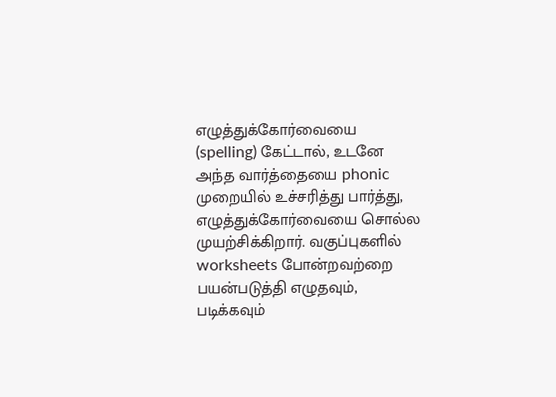எழுத்துக்கோர்வையை (spelling) கேட்டால், உடனே அந்த வார்த்தையை phonic முறையில் உச்சரித்து பார்த்து, எழுத்துக்கோர்வையை சொல்ல முயற்சிக்கிறார். வகுப்புகளில் worksheets போன்றவற்றை பயன்படுத்தி எழுதவும், படிக்கவும்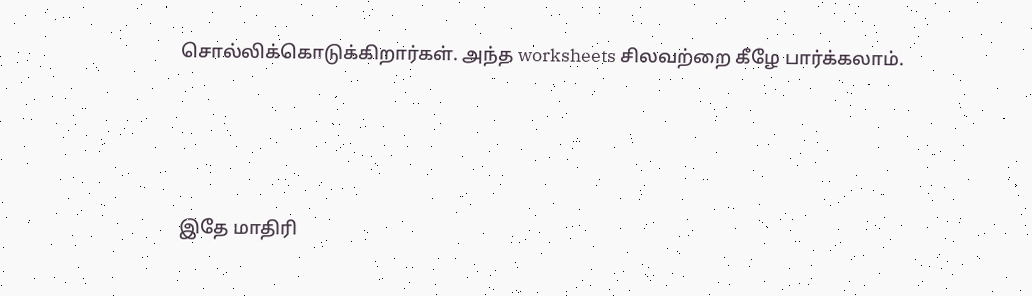சொல்லிக்கொடுக்கிறார்கள். அந்த worksheets சிலவற்றை கீழே பார்க்கலாம்.





இதே மாதிரி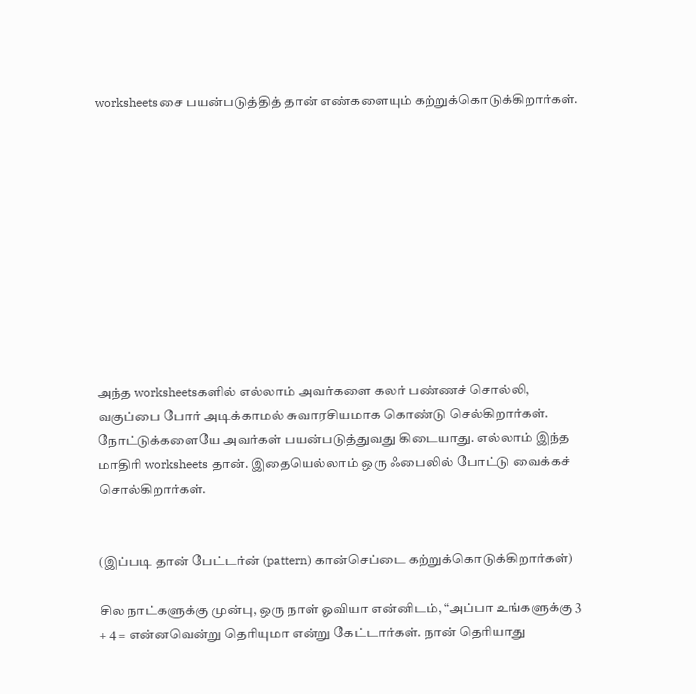worksheetsசை பயன்படுத்தித் தான் எண்களையும் கற்றுக்கொடுக்கிறார்கள்.











அந்த worksheetsகளில் எல்லாம் அவர்களை கலர் பண்ணச் சொல்லி, வகுப்பை போர் அடிக்காமல் சுவாரசியமாக கொண்டு செல்கிறார்கள். நோட்டுக்களையே அவர்கள் பயன்படுத்துவது கிடையாது. எல்லாம் இந்த மாதிரி worksheets தான். இதையெல்லாம் ஒரு ஃபைலில் போட்டு வைக்கச் சொல்கிறார்கள்.


(இப்படி தான் பேட்டர்ன் (pattern) கான்செப்டை கற்றுக்கொடுக்கிறார்கள்)

சில நாட்களுக்கு முன்பு, ஒரு நாள் ஓவியா என்னிடம், “அப்பா உங்களுக்கு 3 + 4 = என்னவென்று தெரியுமா என்று கேட்டார்கள். நான் தெரியாது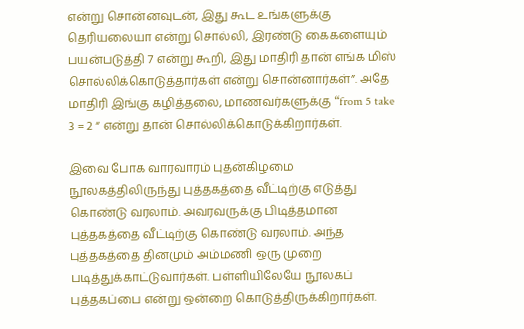என்று சொன்னவுடன், இது கூட உங்களுக்கு தெரியலையா என்று சொல்லி, இரண்டு கைகளையும் பயன்படுத்தி 7 என்று கூறி, இது மாதிரி தான் எங்க மிஸ் சொல்லிக்கொடுத்தார்கள் என்று சொன்னார்கள்”. அதே மாதிரி இங்கு கழித்தலை, மாணவர்களுக்கு “from 5 take 3 = 2 “ என்று தான் சொல்லிக்கொடுக்கிறார்கள்.

இவை போக வாரவாரம் புதன்கிழமை நூலகத்திலிருந்து புத்தகத்தை வீட்டிற்கு எடுத்து கொண்டு வரலாம். அவரவருக்கு பிடித்தமான புத்தகத்தை வீட்டிற்கு கொண்டு வரலாம். அந்த புத்தகத்தை தினமும் அம்மணி ஒரு முறை படித்துக்காட்டுவார்கள். பள்ளியிலேயே நூலகப் புத்தகப்பை என்று ஒன்றை கொடுத்திருக்கிறார்கள்.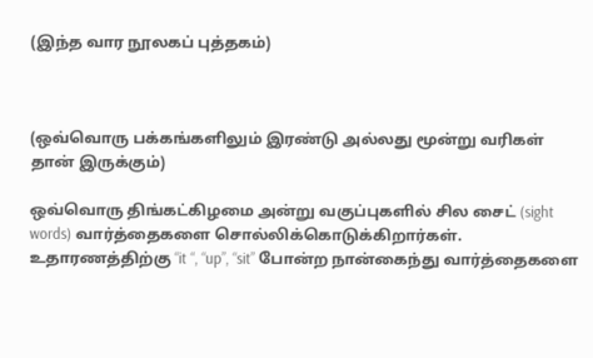(இந்த வார நூலகப் புத்தகம்)



(ஒவ்வொரு பக்கங்களிலும் இரண்டு அல்லது மூன்று வரிகள் தான் இருக்கும்)

ஒவ்வொரு திங்கட்கிழமை அன்று வகுப்புகளில் சில சைட் (sight words) வார்த்தைகளை சொல்லிக்கொடுக்கிறார்கள். உதாரணத்திற்கு “it “, “up”, “sit” போன்ற நான்கைந்து வார்த்தைகளை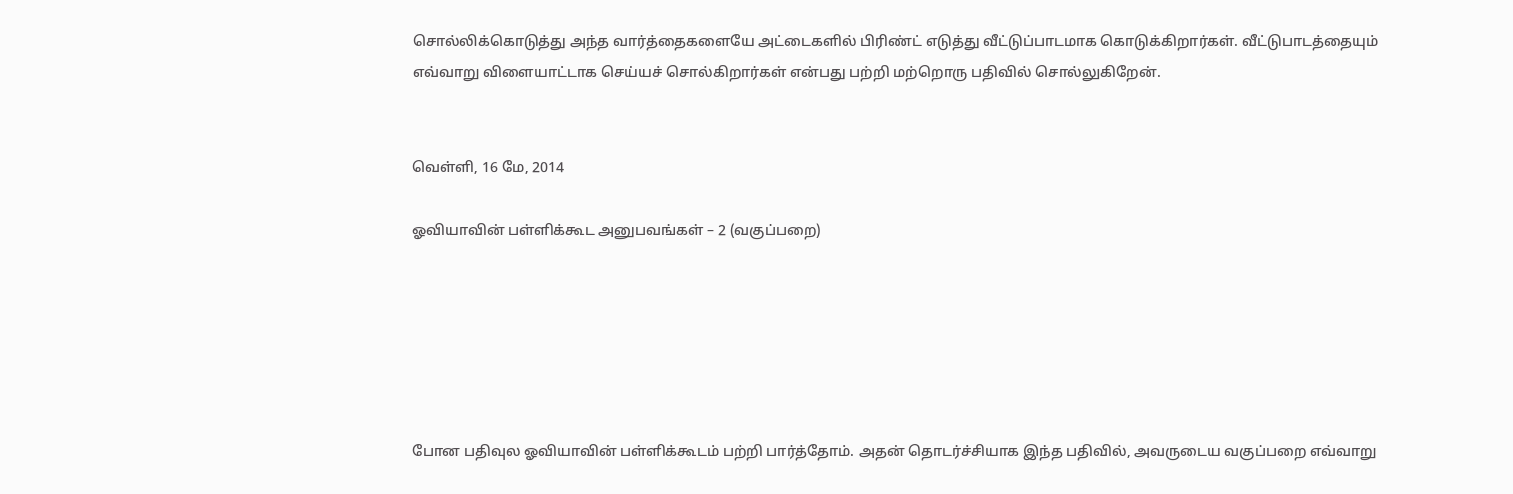சொல்லிக்கொடுத்து அந்த வார்த்தைகளையே அட்டைகளில் பிரிண்ட் எடுத்து வீட்டுப்பாடமாக கொடுக்கிறார்கள். வீட்டுபாடத்தையும் எவ்வாறு விளையாட்டாக செய்யச் சொல்கிறார்கள் என்பது பற்றி மற்றொரு பதிவில் சொல்லுகிறேன்.


வெள்ளி, 16 மே, 2014

ஓவியாவின் பள்ளிக்கூட அனுபவங்கள் – 2 (வகுப்பறை)






போன பதிவுல ஓவியாவின் பள்ளிக்கூடம் பற்றி பார்த்தோம். அதன் தொடர்ச்சியாக இந்த பதிவில், அவருடைய வகுப்பறை எவ்வாறு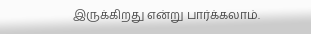இருக்கிறது என்று பார்க்கலாம்.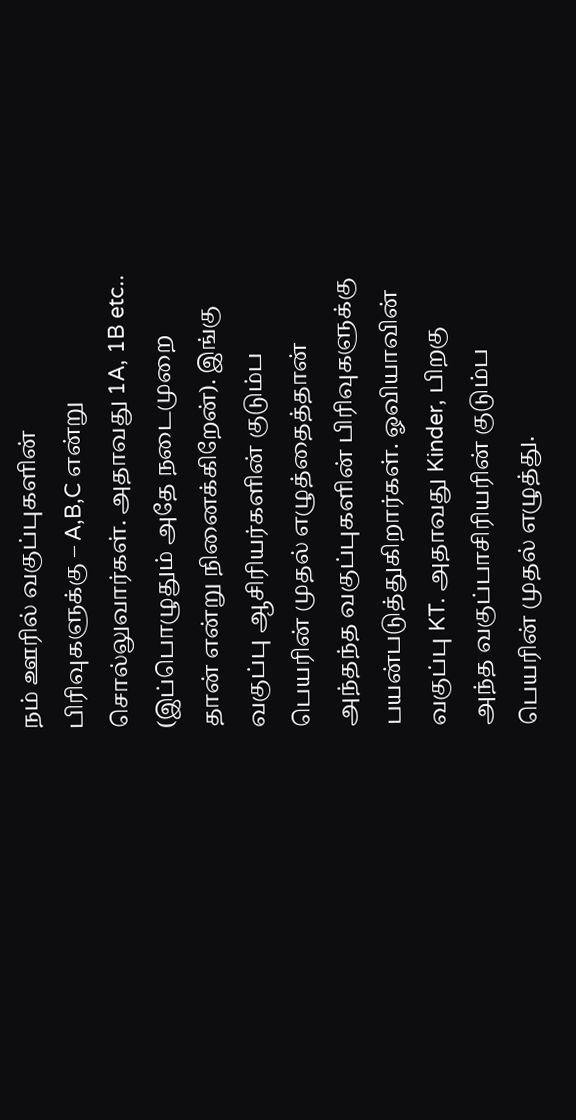நம் ஊரில் வகுப்புகளின் பிரிவுகளுக்கு – A,B,C என்று சொல்லுவார்கள். அதாவது 1A, 1B etc.. (இப்பொழுதும் அதே நடைமுறை தான் என்று நினைக்கிறேன்). இங்கு வகுப்பு ஆசிரியர்களின் குடும்ப பெயரின் முதல் எழுத்தைத்தான் அந்தந்த வகுப்புகளின் பிரிவுகளுக்கு பயன்படுத்துகிறார்கள். ஓவியாவின் வகுப்பு KT. அதாவது Kinder, பிறகு அந்த வகுப்பாசிரியரின் குடும்ப பெயரின் முதல் எழுத்து.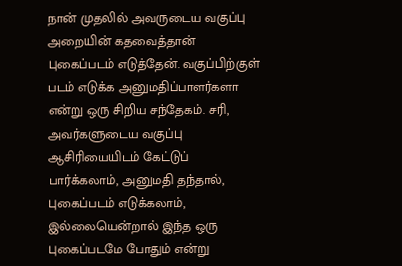நான் முதலில் அவருடைய வகுப்பு அறையின் கதவைத்தான் புகைப்படம் எடுத்தேன். வகுப்பிற்குள் படம் எடுக்க அனுமதிப்பாளர்களா என்று ஒரு சிறிய சந்தேகம். சரி, அவர்களுடைய வகுப்பு ஆசிரியையிடம் கேட்டுப் பார்க்கலாம், அனுமதி தந்தால், புகைப்படம் எடுக்கலாம், இல்லையென்றால் இந்த ஒரு புகைப்படமே போதும் என்று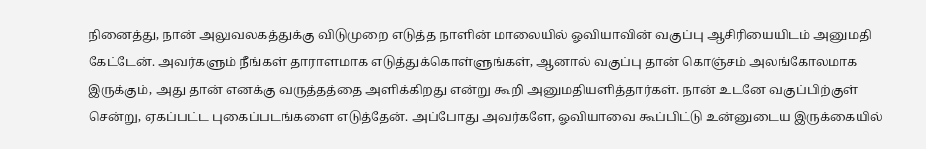நினைத்து, நான் அலுவலகத்துக்கு விடுமுறை எடுத்த நாளின் மாலையில் ஓவியாவின் வகுப்பு ஆசிரியையிடம் அனுமதி கேட்டேன். அவர்களும் நீங்கள் தாராளமாக எடுத்துக்கொள்ளுங்கள், ஆனால் வகுப்பு தான் கொஞ்சம் அலங்கோலமாக இருக்கும், அது தான் எனக்கு வருத்தத்தை அளிக்கிறது என்று கூறி அனுமதியளித்தார்கள். நான் உடனே வகுப்பிற்குள் சென்று, ஏகப்பட்ட புகைப்படங்களை எடுத்தேன். அப்போது அவர்களே, ஓவியாவை கூப்பிட்டு உன்னுடைய இருக்கையில்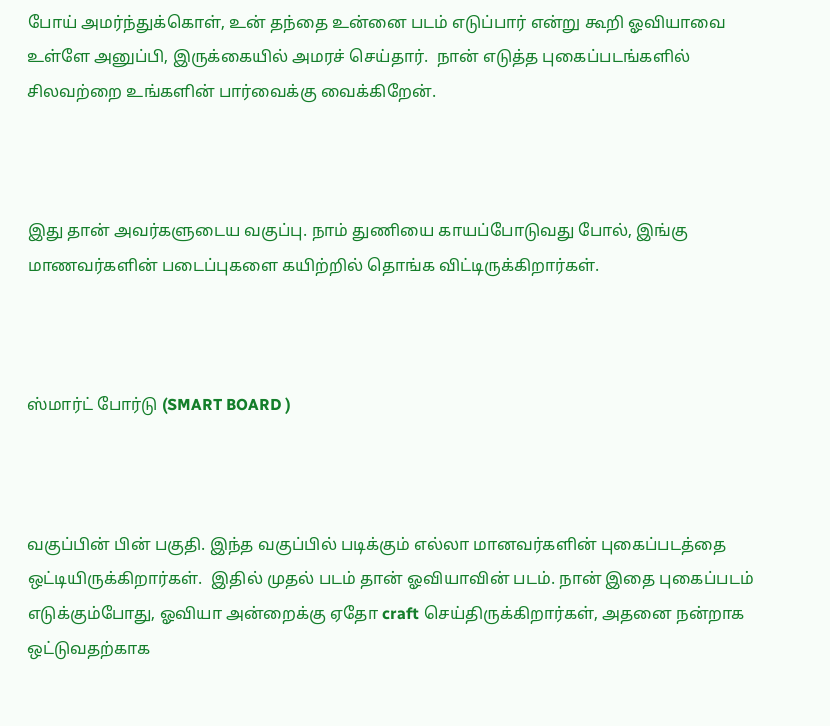போய் அமர்ந்துக்கொள், உன் தந்தை உன்னை படம் எடுப்பார் என்று கூறி ஓவியாவை உள்ளே அனுப்பி, இருக்கையில் அமரச் செய்தார்.  நான் எடுத்த புகைப்படங்களில் சிலவற்றை உங்களின் பார்வைக்கு வைக்கிறேன்.



இது தான் அவர்களுடைய வகுப்பு. நாம் துணியை காயப்போடுவது போல், இங்கு மாணவர்களின் படைப்புகளை கயிற்றில் தொங்க விட்டிருக்கிறார்கள்.



ஸ்மார்ட் போர்டு (SMART BOARD )



வகுப்பின் பின் பகுதி. இந்த வகுப்பில் படிக்கும் எல்லா மானவர்களின் புகைப்படத்தை ஒட்டியிருக்கிறார்கள்.  இதில் முதல் படம் தான் ஓவியாவின் படம். நான் இதை புகைப்படம் எடுக்கும்போது, ஓவியா அன்றைக்கு ஏதோ craft செய்திருக்கிறார்கள், அதனை நன்றாக ஒட்டுவதற்காக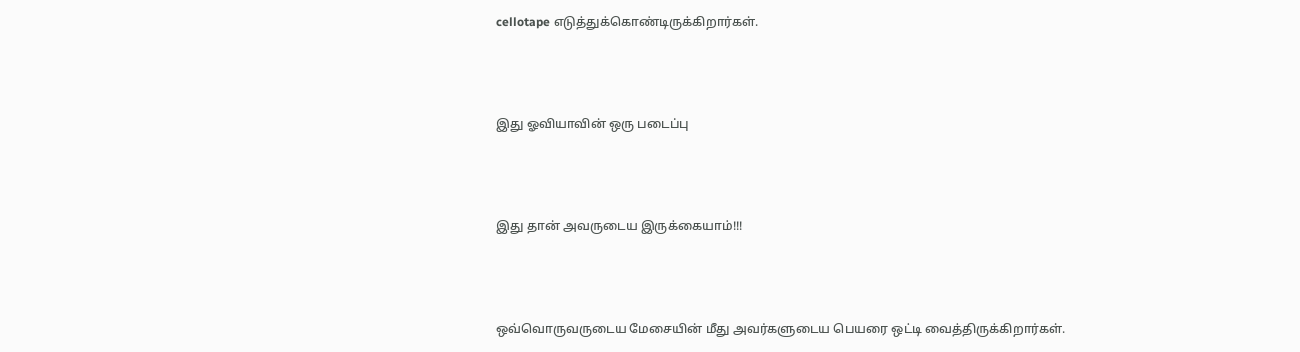cellotape எடுத்துக்கொண்டிருக்கிறார்கள்.



இது ஓவியாவின் ஒரு படைப்பு



இது தான் அவருடைய இருக்கையாம்!!!



ஒவ்வொருவருடைய மேசையின் மீது அவர்களுடைய பெயரை ஒட்டி வைத்திருக்கிறார்கள்.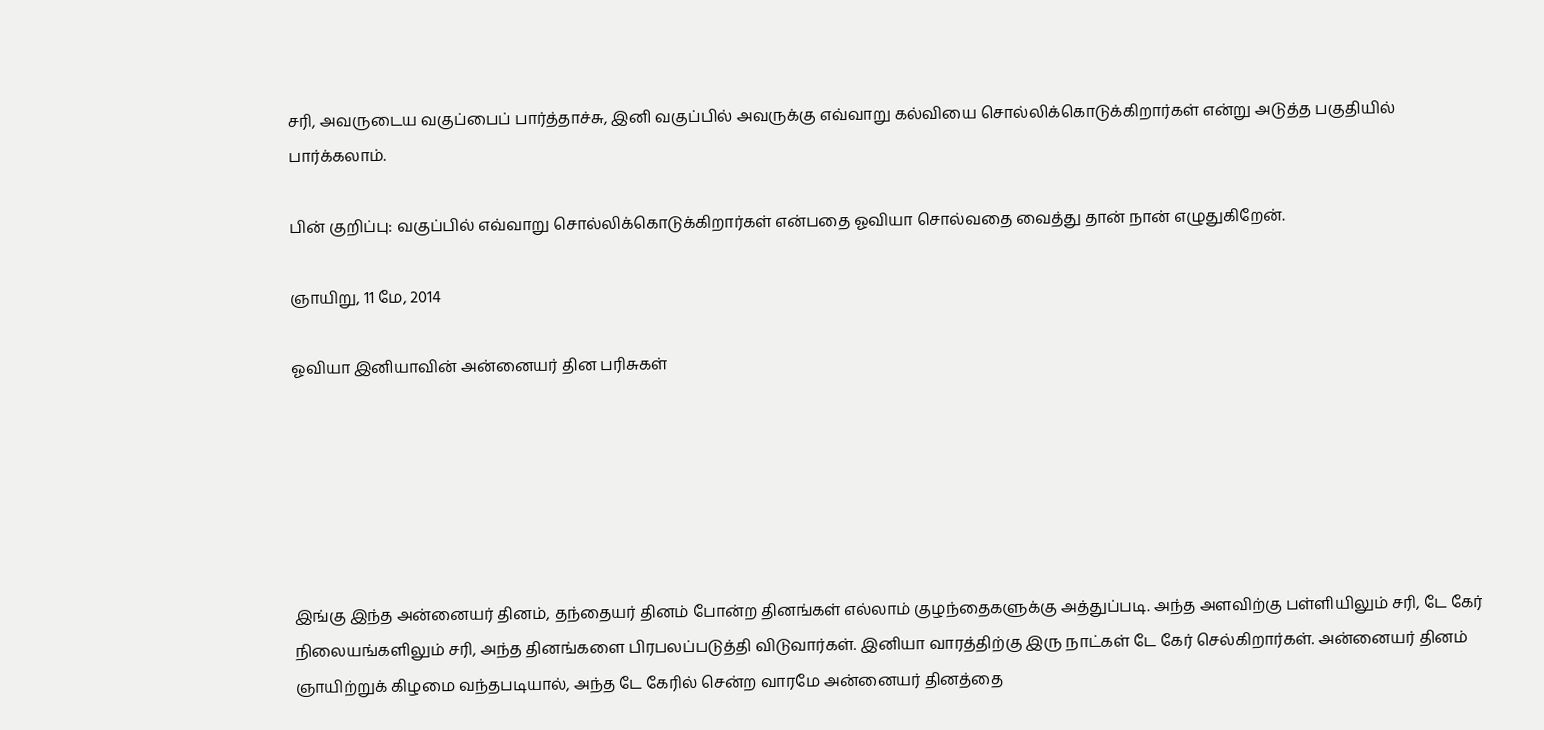சரி, அவருடைய வகுப்பைப் பார்த்தாச்சு, இனி வகுப்பில் அவருக்கு எவ்வாறு கல்வியை சொல்லிக்கொடுக்கிறார்கள் என்று அடுத்த பகுதியில் பார்க்கலாம்.

பின் குறிப்பு: வகுப்பில் எவ்வாறு சொல்லிக்கொடுக்கிறார்கள் என்பதை ஓவியா சொல்வதை வைத்து தான் நான் எழுதுகிறேன்.

ஞாயிறு, 11 மே, 2014

ஓவியா இனியாவின் அன்னையர் தின பரிசுகள்






இங்கு இந்த அன்னையர் தினம், தந்தையர் தினம் போன்ற தினங்கள் எல்லாம் குழந்தைகளுக்கு அத்துப்படி. அந்த அளவிற்கு பள்ளியிலும் சரி, டே கேர் நிலையங்களிலும் சரி, அந்த தினங்களை பிரபலப்படுத்தி விடுவார்கள். இனியா வாரத்திற்கு இரு நாட்கள் டே கேர் செல்கிறார்கள். அன்னையர் தினம் ஞாயிற்றுக் கிழமை வந்தபடியால், அந்த டே கேரில் சென்ற வாரமே அன்னையர் தினத்தை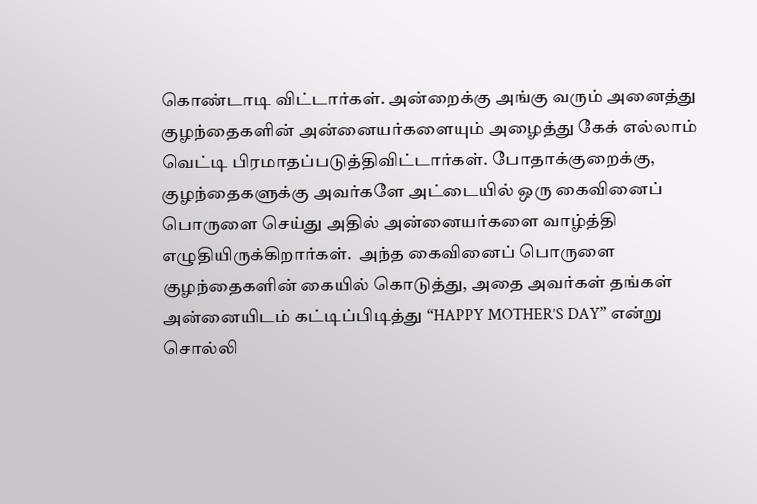கொண்டாடி விட்டார்கள். அன்றைக்கு அங்கு வரும் அனைத்து குழந்தைகளின் அன்னையர்களையும் அழைத்து கேக் எல்லாம் வெட்டி பிரமாதப்படுத்திவிட்டார்கள். போதாக்குறைக்கு, குழந்தைகளுக்கு அவர்களே அட்டையில் ஒரு கைவினைப் பொருளை செய்து அதில் அன்னையர்களை வாழ்த்தி எழுதியிருக்கிறார்கள்.  அந்த கைவினைப் பொருளை குழந்தைகளின் கையில் கொடுத்து, அதை அவர்கள் தங்கள் அன்னையிடம் கட்டிப்பிடித்து “HAPPY MOTHER’S DAY” என்று சொல்லி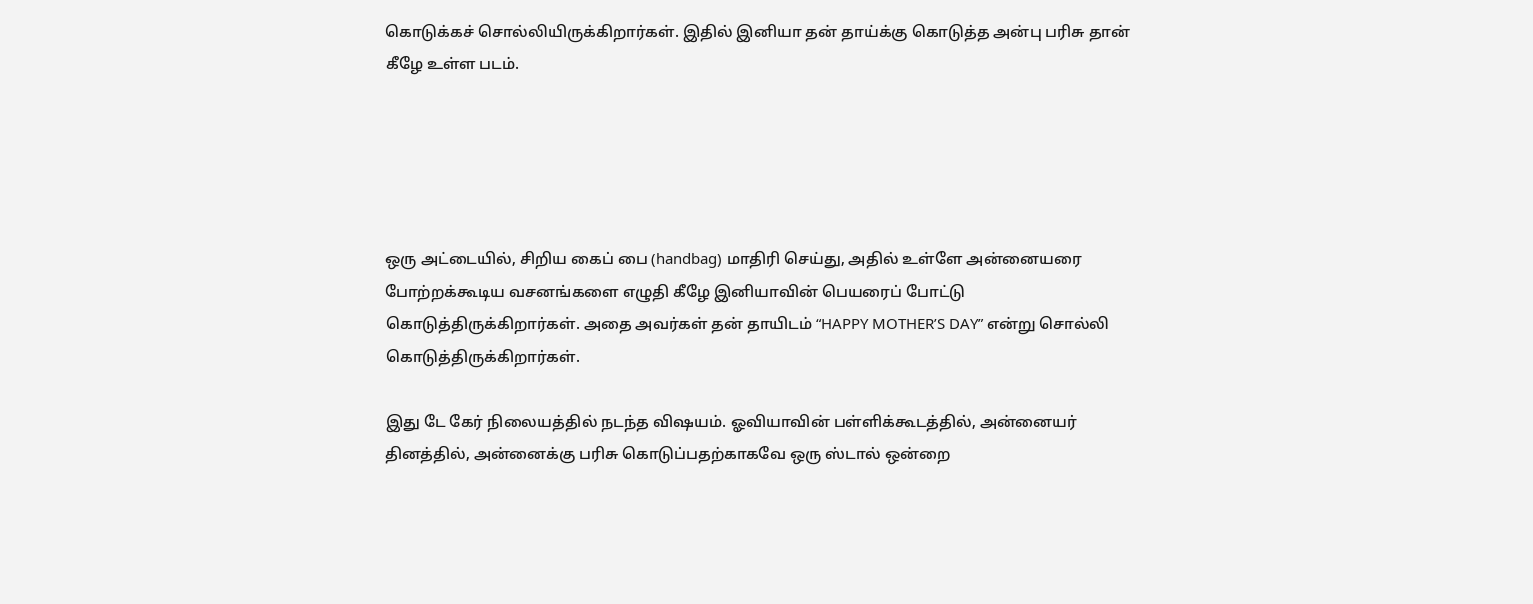கொடுக்கச் சொல்லியிருக்கிறார்கள். இதில் இனியா தன் தாய்க்கு கொடுத்த அன்பு பரிசு தான் கீழே உள்ள படம்.





ஒரு அட்டையில், சிறிய கைப் பை (handbag) மாதிரி செய்து, அதில் உள்ளே அன்னையரை போற்றக்கூடிய வசனங்களை எழுதி கீழே இனியாவின் பெயரைப் போட்டு கொடுத்திருக்கிறார்கள். அதை அவர்கள் தன் தாயிடம் “HAPPY MOTHER’S DAY” என்று சொல்லி கொடுத்திருக்கிறார்கள்.

இது டே கேர் நிலையத்தில் நடந்த விஷயம். ஓவியாவின் பள்ளிக்கூடத்தில், அன்னையர் தினத்தில், அன்னைக்கு பரிசு கொடுப்பதற்காகவே ஒரு ஸ்டால் ஒன்றை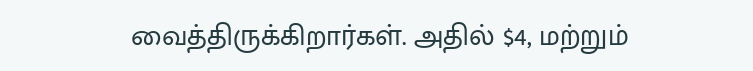வைத்திருக்கிறார்கள். அதில் $4, மற்றும்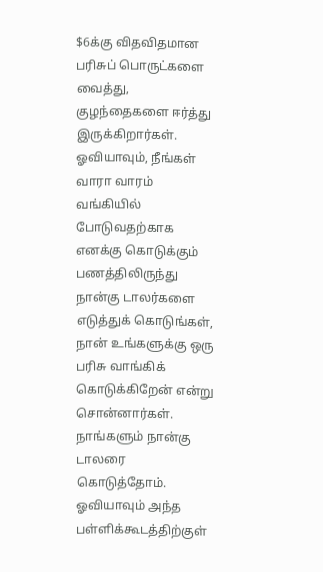$6க்கு விதவிதமான பரிசுப் பொருட்களை வைத்து, குழந்தைகளை ஈர்த்து இருக்கிறார்கள். ஓவியாவும், நீங்கள் வாரா வாரம் வங்கியில் போடுவதற்காக எனக்கு கொடுக்கும் பணத்திலிருந்து நான்கு டாலர்களை எடுத்துக் கொடுங்கள், நான் உங்களுக்கு ஒரு பரிசு வாங்கிக் கொடுக்கிறேன் என்று சொன்னார்கள். நாங்களும் நான்கு டாலரை கொடுத்தோம். ஓவியாவும் அந்த பள்ளிக்கூடத்திற்குள்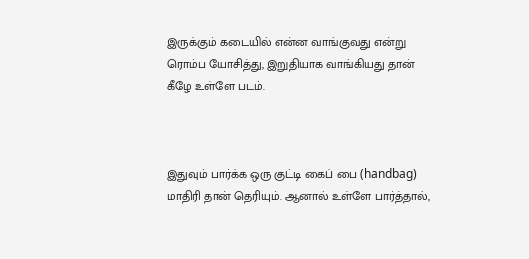இருக்கும் கடையில் என்ன வாங்குவது என்று ரொம்ப யோசித்து, இறுதியாக வாங்கியது தான் கீழே உள்ளே படம்.



இதுவும் பார்க்க ஒரு குட்டி கைப் பை (handbag) மாதிரி தான் தெரியும். ஆனால் உள்ளே பார்த்தால்,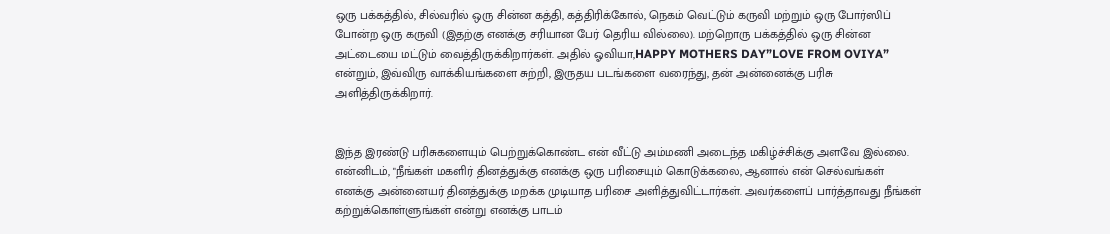ஒரு பக்கத்தில், சில்வரில் ஒரு சின்ன கத்தி, கத்திரிக்கோல், நெகம் வெட்டும் கருவி மற்றும் ஒரு போர்ஸிப் போன்ற ஒரு கருவி (இதற்கு எனக்கு சரியான பேர் தெரிய வில்லை). மற்றொரு பக்கத்தில் ஒரு சின்ன அட்டையை மட்டும் வைத்திருக்கிறார்கள். அதில் ஓவியா,HAPPY MOTHERS DAY”LOVE FROM OVIYA” என்றும், இவ்விரு வாக்கியங்களை சுற்றி, இருதய படங்களை வரைந்து, தன் அன்னைக்கு பரிசு அளித்திருக்கிறார்.


இந்த இரண்டு பரிசுகளையும் பெற்றுக்கொண்ட என் வீட்டு அம்மணி அடைந்த மகிழ்ச்சிக்கு அளவே இல்லை. என்னிடம், "நீங்கள் மகளிர் தினத்துக்கு எனக்கு ஒரு பரிசையும் கொடுக்கலை, ஆனால் என் செல்வங்கள் எனக்கு அன்னையர் தினத்துக்கு மறக்க முடியாத பரிசை அளித்துவிட்டார்கள். அவர்களைப் பார்த்தாவது நீங்கள் கற்றுக்கொள்ளுங்கள் என்று எனக்கு பாடம்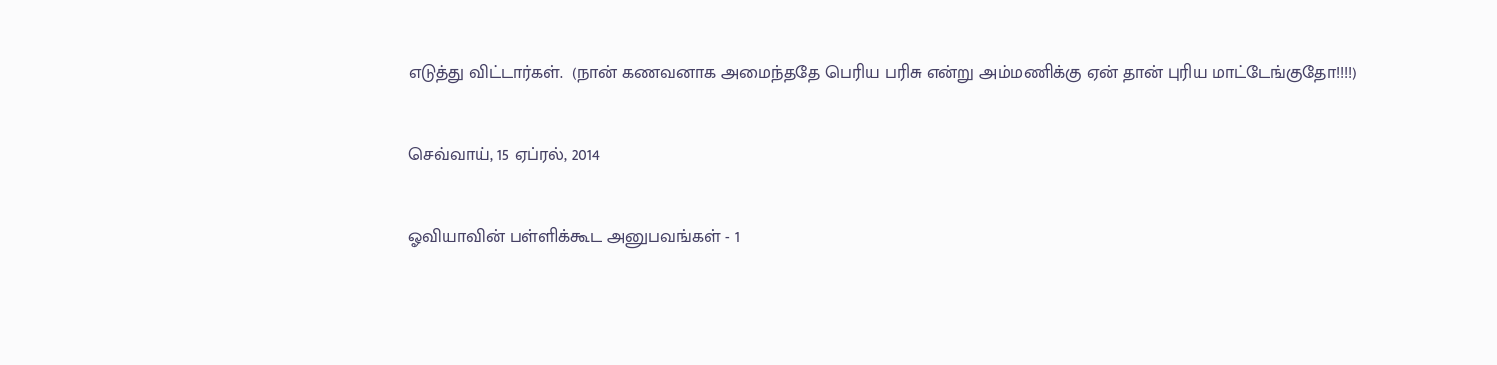எடுத்து விட்டார்கள்.  (நான் கணவனாக அமைந்ததே பெரிய பரிசு என்று அம்மணிக்கு ஏன் தான் புரிய மாட்டேங்குதோ!!!!)

செவ்வாய், 15 ஏப்ரல், 2014

ஓவியாவின் பள்ளிக்கூட அனுபவங்கள் - 1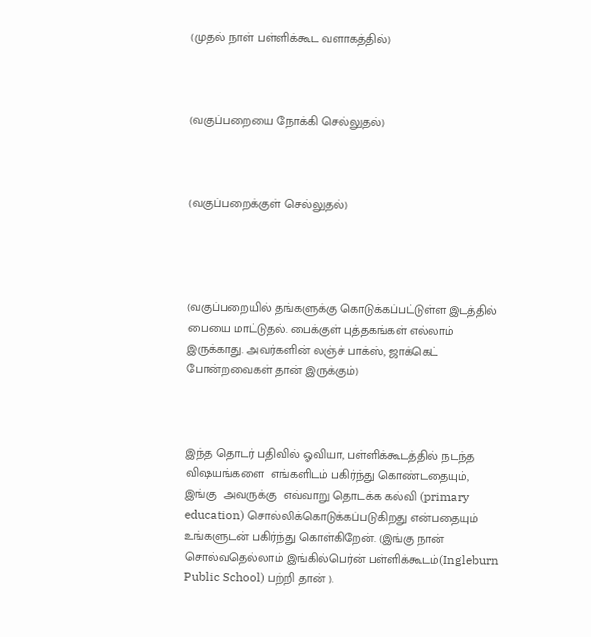(முதல் நாள் பள்ளிக்கூட வளாகத்தில்)



(வகுப்பறையை நோக்கி செல்லுதல்)



(வகுப்பறைக்குள் செல்லுதல்)




(வகுப்பறையில் தங்களுக்கு கொடுக்கப்பட்டுள்ள இடத்தில் பையை மாட்டுதல். பைக்குள் புத்தகங்கள் எல்லாம் இருக்காது. அவர்களின் லஞ்ச் பாக்ஸ், ஜாக்கெட் போன்றவைகள் தான் இருக்கும்)



இந்த தொடர் பதிவில் ஓவியா, பள்ளிக்கூடத்தில் நடந்த விஷயங்களை  எங்களிடம் பகிர்ந்து கொண்டதையும், இங்கு  அவருக்கு  எவ்வாறு தொடக்க கல்வி (primary education) சொல்லிக்கொடுக்கப்படுகிறது என்பதையும் உங்களுடன் பகிர்ந்து கொள்கிறேன். (இங்கு நான் சொல்வதெல்லாம் இங்கில்பெர்ன் பள்ளிக்கூடம்(Ingleburn Public School) பற்றி தான் ).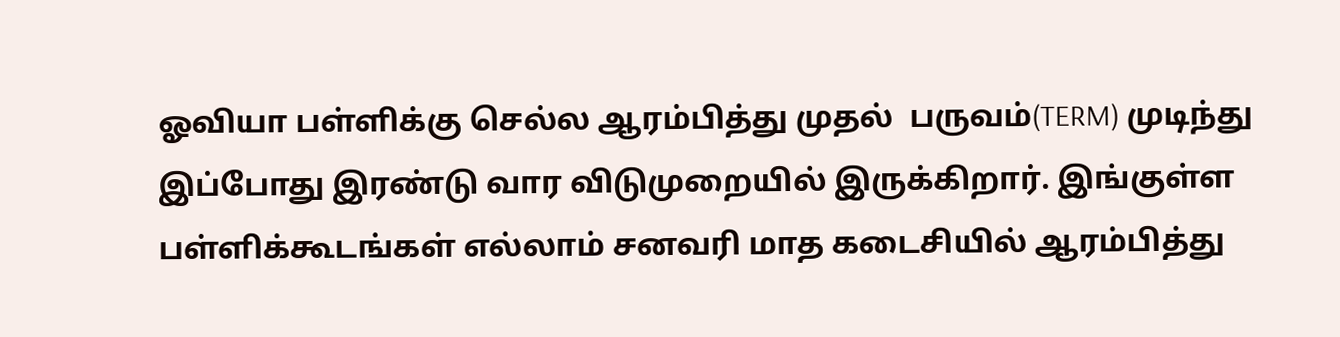ஓவியா பள்ளிக்கு செல்ல ஆரம்பித்து முதல்  பருவம்(TERM) முடிந்து இப்போது இரண்டு வார விடுமுறையில் இருக்கிறார். இங்குள்ள பள்ளிக்கூடங்கள் எல்லாம் சனவரி மாத கடைசியில் ஆரம்பித்து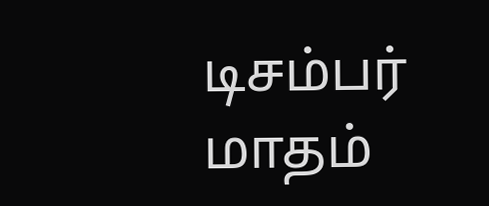டிசம்பர் மாதம்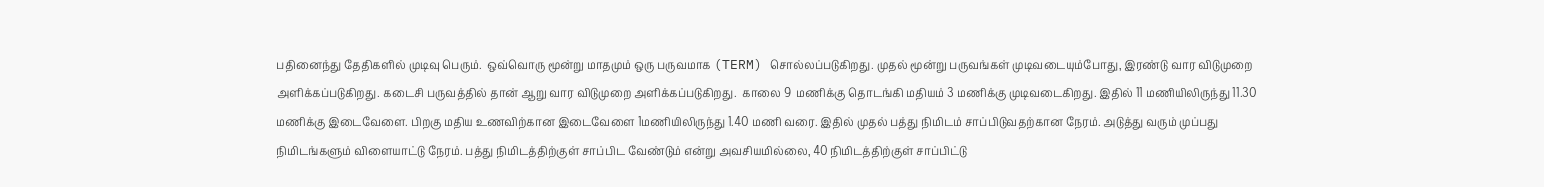பதினைந்து தேதிகளில் முடிவு பெரும்.  ஒவ்வொரு மூன்று மாதமும் ஒரு பருவமாக (TERM) சொல்லப்படுகிறது. முதல் மூன்று பருவங்கள் முடிவடையும்போது, இரண்டு வார விடுமுறை அளிக்கப்படுகிறது. கடைசி பருவத்தில் தான் ஆறு வார விடுமுறை அளிக்கப்படுகிறது.  காலை 9  மணிக்கு தொடங்கி மதியம் 3 மணிக்கு முடிவடைகிறது. இதில் 11 மணியிலிருந்து 11.30  மணிக்கு இடைவேளை. பிறகு மதிய உணவிற்கான இடைவேளை 1மணியிலிருந்து 1.40 மணி வரை. இதில் முதல் பத்து நிமிடம் சாப்பிடுவதற்கான நேரம். அடுத்து வரும் முப்பது நிமிடங்களும் விளையாட்டு நேரம். பத்து நிமிடத்திற்குள் சாப்பிட வேண்டும் என்று அவசியமில்லை, 40 நிமிடத்திற்குள் சாப்பிட்டு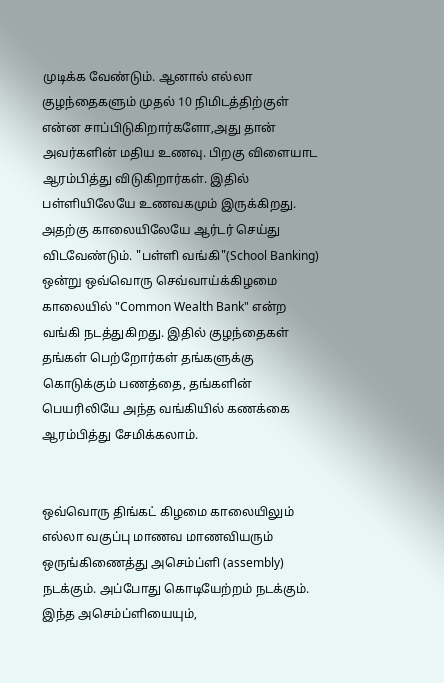முடிக்க வேண்டும். ஆனால் எல்லா குழந்தைகளும் முதல் 10 நிமிடத்திற்குள் என்ன சாப்பிடுகிறார்களோ,அது தான் அவர்களின் மதிய உணவு. பிறகு விளையாட ஆரம்பித்து விடுகிறார்கள். இதில் பள்ளியிலேயே உணவகமும் இருக்கிறது. அதற்கு காலையிலேயே ஆர்டர் செய்து விடவேண்டும். "பள்ளி வங்கி"(School Banking) ஒன்று ஒவ்வொரு செவ்வாய்க்கிழமை காலையில் "Common Wealth Bank" என்ற வங்கி நடத்துகிறது. இதில் குழந்தைகள் தங்கள் பெற்றோர்கள் தங்களுக்கு கொடுக்கும் பணத்தை, தங்களின் பெயரிலியே அந்த வங்கியில் கணக்கை ஆரம்பித்து சேமிக்கலாம்.


ஒவ்வொரு திங்கட் கிழமை காலையிலும் எல்லா வகுப்பு மாணவ மாணவியரும் ஒருங்கிணைத்து அசெம்ப்ளி (assembly) நடக்கும். அப்போது கொடியேற்றம் நடக்கும். இந்த அசெம்ப்ளியையும்,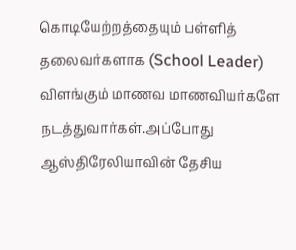கொடியேற்றத்தையும் பள்ளித் தலைவர்களாக (School Leader) விளங்கும் மாணவ மாணவியர்களே நடத்துவார்கள்.அப்போது ஆஸ்திரேலியாவின் தேசிய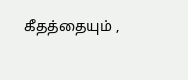கீதத்தையும் ,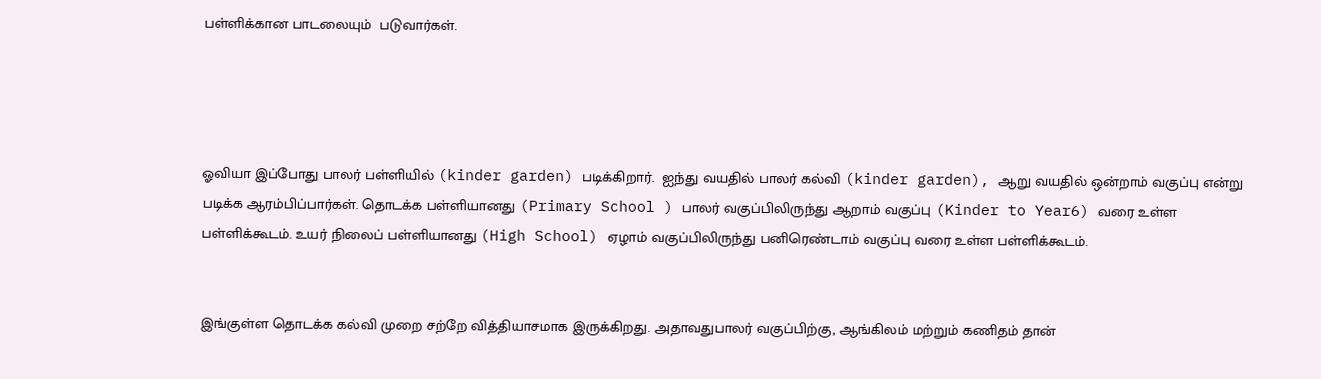பள்ளிக்கான பாடலையும்  படுவார்கள்.




ஓவியா இப்போது பாலர் பள்ளியில் (kinder garden) படிக்கிறார்.  ஐந்து வயதில் பாலர் கல்வி (kinder garden), ஆறு வயதில் ஒன்றாம் வகுப்பு என்று படிக்க ஆரம்பிப்பார்கள். தொடக்க பள்ளியானது (Primary School ) பாலர் வகுப்பிலிருந்து ஆறாம் வகுப்பு (Kinder to Year6) வரை உள்ள பள்ளிக்கூடம். உயர் நிலைப் பள்ளியானது (High School) ஏழாம் வகுப்பிலிருந்து பனிரெண்டாம் வகுப்பு வரை உள்ள பள்ளிக்கூடம்.


இங்குள்ள தொடக்க கல்வி முறை சற்றே வித்தியாசமாக இருக்கிறது. அதாவதுபாலர் வகுப்பிற்கு, ஆங்கிலம் மற்றும் கணிதம் தான்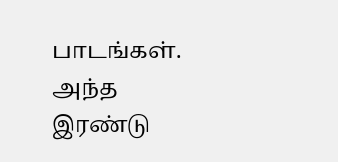பாடங்கள். அந்த இரண்டு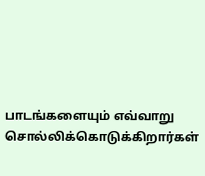பாடங்களையும் எவ்வாறு சொல்லிக்கொடுக்கிறார்கள்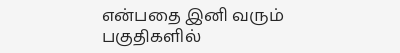என்பதை இனி வரும் பகுதிகளில்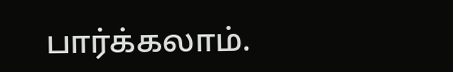பார்க்கலாம்.